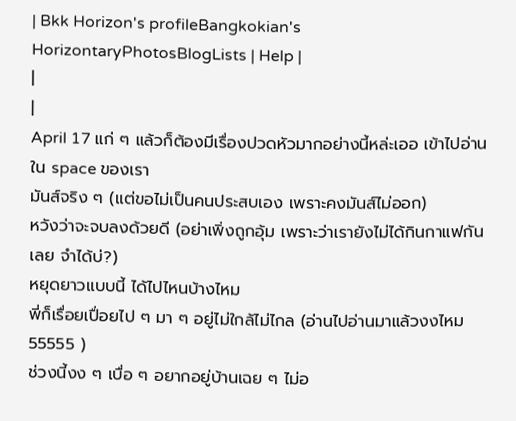| Bkk Horizon's profileBangkokian's HorizontaryPhotosBlogLists | Help |
|
|
April 17 แก่ ๆ แล้วก็ต้องมีเรื่องปวดหัวมากอย่างนี้หล่ะเออ เข้าไปอ่านใน space ของเรา
มันส์จริง ๆ (แต่ขอไม่เป็นคนประสบเอง เพราะคงมันส์ไม่ออก)
หวังว่าจะจบลงด้วยดี (อย่าเพิ่งถูกอุ้ม เพราะว่าเรายังไม่ได้กินกาแฟกันเลย จำได้บ่?)
หยุดยาวแบบนี้ ได้ไปไหนบ้างไหม
พี่ก็เรื่อยเปื่อยไป ๆ มา ๆ อยู่ไม่ใกล้ไม่ไกล (อ่านไปอ่านมาแล้วงงไหม 55555 )
ช่วงนี้งง ๆ เบื่อ ๆ อยากอยู่บ้านเฉย ๆ ไม่อ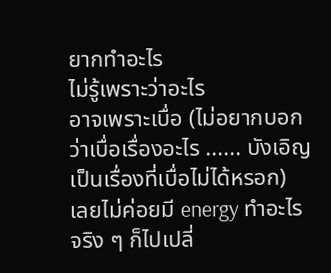ยากทำอะไร
ไม่รู้เพราะว่าอะไร
อาจเพราะเบื่อ (ไม่อยากบอกว่าเบื่อเรื่องอะไร ...... บังเอิญเป็นเรื่องที่เบื่อไม่ได้หรอก)
เลยไม่ค่อยมี energy ทำอะไร
จริง ๆ ก็ไปเปลี่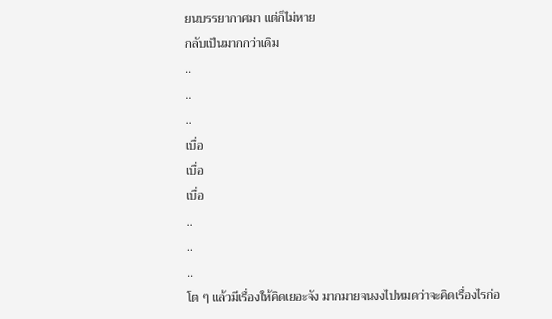ยนบรรยากาศมา แต่ก็ไม่หาย
กลับเป็นมากกว่าเดิม
..
..
..
เบื่อ
เบื่อ
เบื่อ
..
..
..
โต ๆ แล้วมีเรื่องให้คิดเยอะจัง มากมายจนงงไปหมดว่าจะคิดเรื่องไรก่อ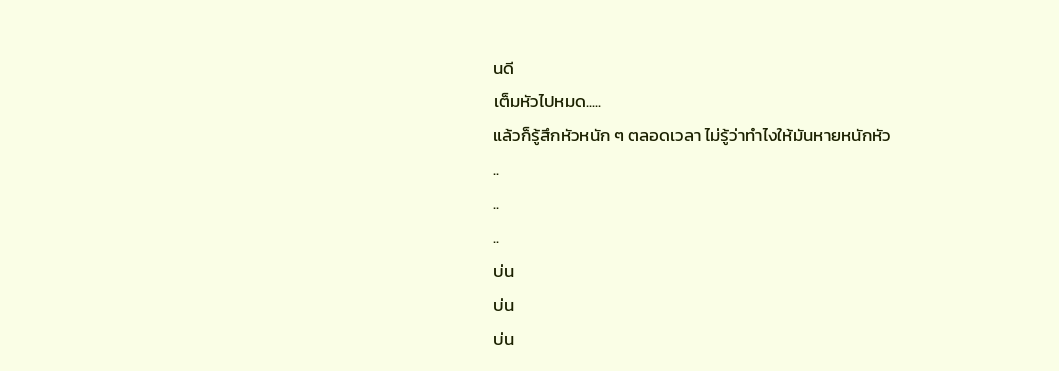นดี
เต็มหัวไปหมด.....
แล้วก็รู้สึกหัวหนัก ๆ ตลอดเวลา ไม่รู้ว่าทำไงให้มันหายหนักหัว
..
..
..
บ่น
บ่น
บ่น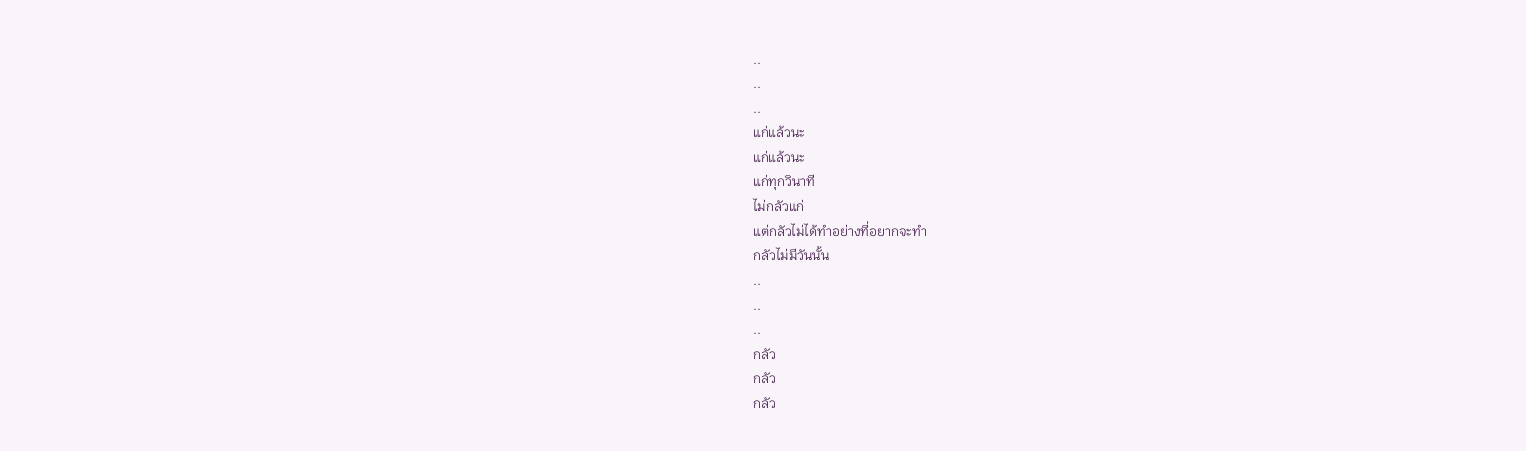..
..
..
แก่แล้วนะ
แก่แล้วนะ
แก่ทุกวินาที
ไม่กลัวแก่
แต่กลัวไม่ได้ทำอย่างที่อยากจะทำ
กลัวไม่มีวันนั้น
..
..
..
กลัว
กลัว
กลัว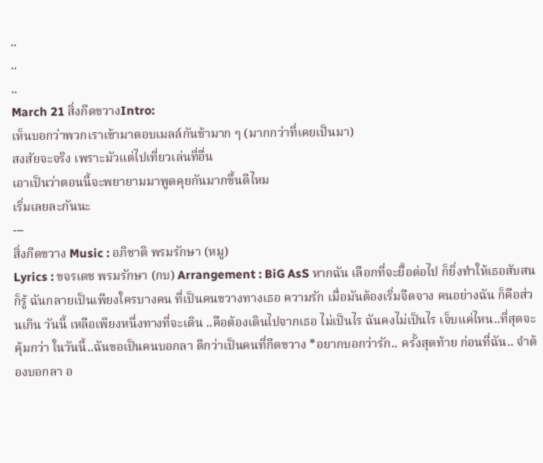..
..
..
March 21 สิ่งกีดขวางIntro:
เห็นบอกว่าพวกเราเข้ามาตอบเมลล์กันช้ามาก ๆ (มากกว่าที่เคยเป็นมา)
สงสัยจะจริง เพราะมัวแต่ไปเที่ยวเล่นที่อื่น
เอาเป็นว่าตอนนี้จะพยายามมาพูดคุยกันมากขึ้นดีไหม
เริ่มเลยละกันนะ
---
สิ่งกีดขวาง Music : อภิชาติ พรมรักษา (หมู)
Lyrics : ขจรเดช พรมรักษา (กบ) Arrangement : BiG AsS หากฉัน เลือกที่จะยื้อต่อไป ก็ยิ่งทำให้เธอสับสน
ก็รู้ ฉันกลายเป็นเพียงใครบางคน ที่เป็นคนขวางทางเธอ ความรัก เมื่อมันต้องเริ่มจืดจาง คนอย่างฉัน ก็คือส่วนเกิน วันนี้ เหลือเพียงหนึ่งทางที่จะเดิน ..คือต้องเดินไปจากเธอ ไม่เป็นไร ฉันคงไม่เป็นไร เจ็บแค่ไหน..ที่สุดจะคุ้มกว่า ในวันนี้..ฉันขอเป็นคนบอกลา ดีกว่าเป็นคนที่กีดขวาง *อยากบอกว่ารัก.. ครั้งสุดท้าย ก่อนที่ฉัน.. จำต้องบอกลา อ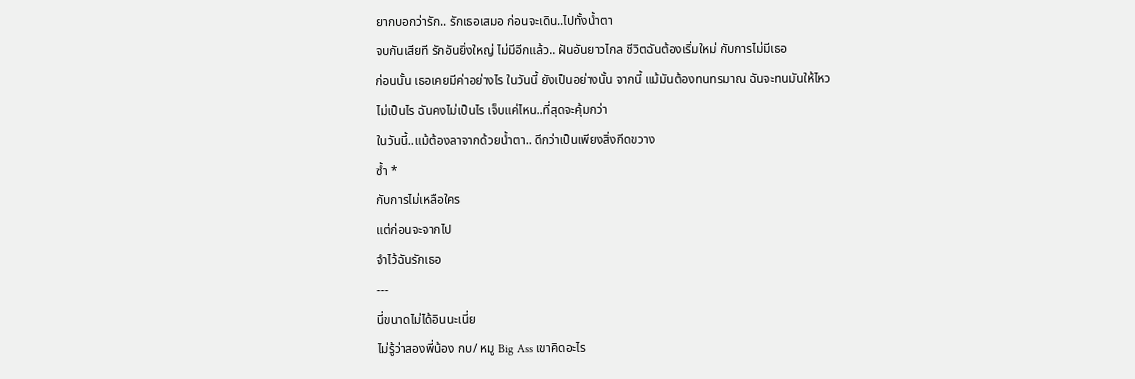ยากบอกว่ารัก.. รักเธอเสมอ ก่อนจะเดิน..ไปทั้งน้ำตา
จบกันเสียที รักอันยิ่งใหญ่ ไม่มีอีกแล้ว.. ฝันอันยาวไกล ชีวิตฉันต้องเริ่มใหม่ กับการไม่มีเธอ
ก่อนนั้น เธอเคยมีค่าอย่างไร ในวันนี้ ยังเป็นอย่างนั้น จากนี้ แม้มันต้องทนทรมาณ ฉันจะทนมันให้ไหว
ไม่เป็นไร ฉันคงไม่เป็นไร เจ็บแค่ไหน..ที่สุดจะคุ้มกว่า
ในวันนี้..แม้ต้องลาจากด้วยน้ำตา.. ดีกว่าเป็นเพียงสิ่งกีดขวาง
ซ้ำ *
กับการไม่เหลือใคร
แต่ก่อนจะจากไป
จำไว้ฉันรักเธอ
---
นี่ขนาดไม่ได้อินนะเนี่ย
ไม่รู้ว่าสองพี่น้อง กบ/ หมู Big Ass เขาคิดอะไร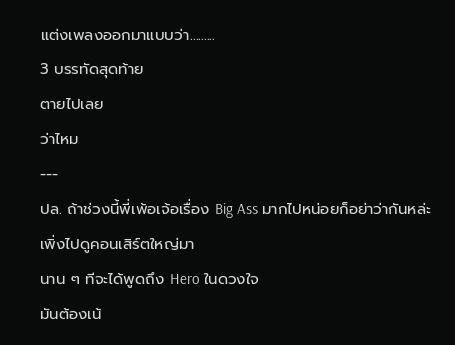แต่งเพลงออกมาแบบว่า.........
3 บรรทัดสุดท้าย
ตายไปเลย
ว่าไหม
---
ปล. ถ้าช่วงนี้พี่เพ้อเจ้อเรื่อง Big Ass มากไปหน่อยก็อย่าว่ากันหล่ะ เพิ่งไปดูคอนเสิร์ตใหญ่มา
นาน ๆ ทีจะได้พูดถึง Hero ในดวงใจ
มันต้องเน้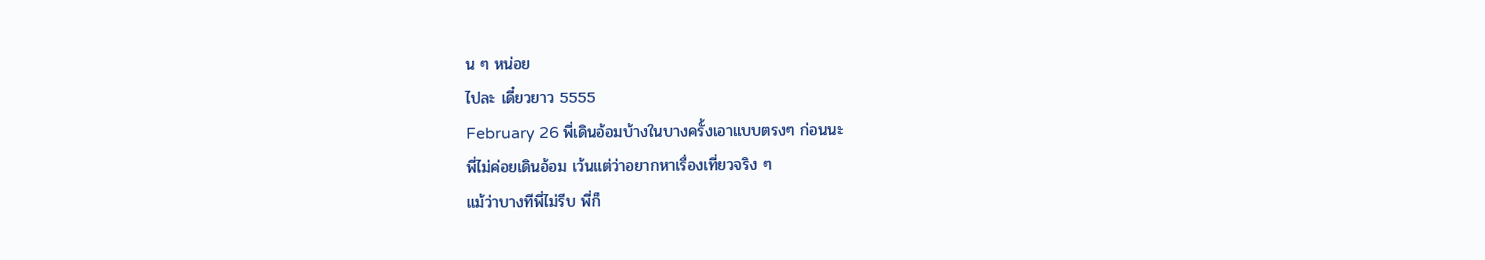น ๆ หน่อย
ไปละ เดี๋ยวยาว 5555
February 26 พี่เดินอ้อมบ้างในบางครั้งเอาแบบตรงๆ ก่อนนะ
พี่ไม่ค่อยเดินอ้อม เว้นแต่ว่าอยากหาเรื่องเที่ยวจริง ๆ
แม้ว่าบางทีพี่ไม่รีบ พี่ก็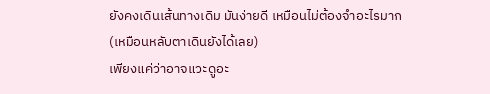ยังคงเดินเส้นทางเดิม มันง่ายดี เหมือนไม่ต้องจำอะไรมาก (เหมือนหลับตาเดินยังได้เลย)
เพียงแค่ว่าอาจแวะดูอะ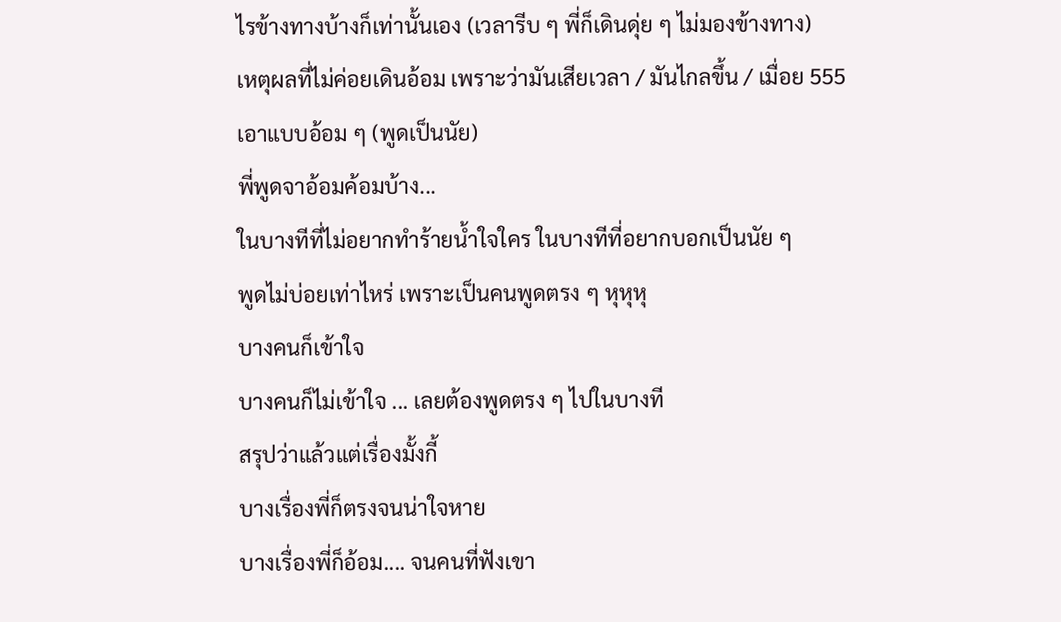ไรข้างทางบ้างก็เท่านั้นเอง (เวลารีบ ๆ พี่ก็เดินดุ่ย ๆ ไม่มองข้างทาง)
เหตุผลที่ไม่ค่อยเดินอ้อม เพราะว่ามันเสียเวลา / มันไกลขึ้น / เมื่อย 555
เอาแบบอ้อม ๆ (พูดเป็นนัย)
พี่พูดจาอ้อมค้อมบ้าง...
ในบางทีที่ไม่อยากทำร้ายน้ำใจใคร ในบางทีที่อยากบอกเป็นนัย ๆ
พูดไม่บ่อยเท่าไหร่ เพราะเป็นคนพูดตรง ๆ หุหุหุ
บางคนก็เข้าใจ
บางคนก็ไม่เข้าใจ ... เลยต้องพูดตรง ๆ ไปในบางที
สรุปว่าแล้วแต่เรื่องมั้งกี้
บางเรื่องพี่ก็ตรงจนน่าใจหาย
บางเรื่องพี่ก็อ้อม.... จนคนที่ฟังเขา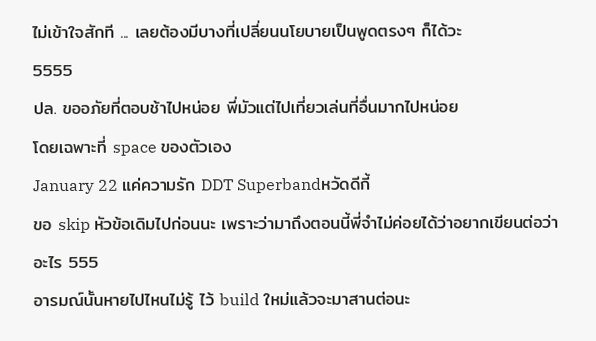ไม่เข้าใจสักที ... เลยต้องมีบางที่เปลี่ยนนโยบายเป็นพูดตรงๆ ก็ได้วะ
5555
ปล. ขออภัยที่ตอบช้าไปหน่อย พี่มัวแต่ไปเที่ยวเล่นที่อื่นมากไปหน่อย
โดยเฉพาะที่ space ของตัวเอง
January 22 แค่ความรัก DDT Superbandหวัดดีกี้
ขอ skip หัวข้อเดิมไปก่อนนะ เพราะว่ามาถึงตอนนี้พี่จำไม่ค่อยได้ว่าอยากเขียนต่อว่าอะไร 555
อารมณ์นั้นหายไปไหนไม่รู้ ไว้ build ใหม่แล้วจะมาสานต่อนะ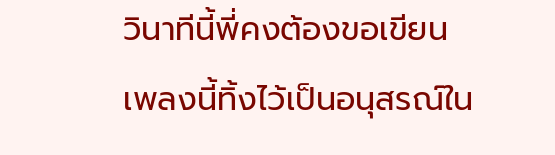วินาทีนี้พี่คงต้องขอเขียนเพลงนี้ทิ้งไว้เป็นอนุสรณ์ใน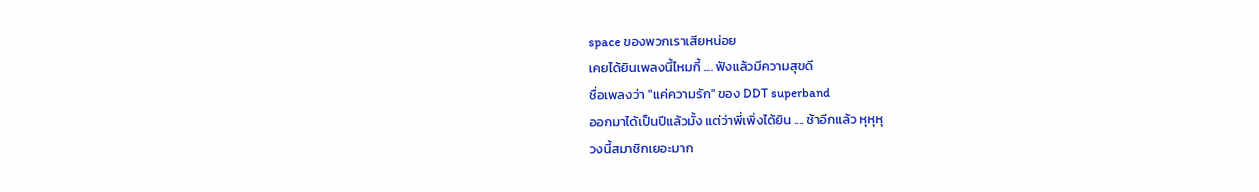space ของพวกเราเสียหน่อย
เคยได้ยินเพลงนี้ไหมกี้ .... ฟังแล้วมีความสุขดี
ชื่อเพลงว่า "แค่ความรัก" ของ DDT superband
ออกมาได้เป็นปีแล้วมั้ง แต่ว่าพี่เพิ่งได้ยิน .... ช้าอีกแล้ว หุหุหุ
วงนี้สมาชิกเยอะมาก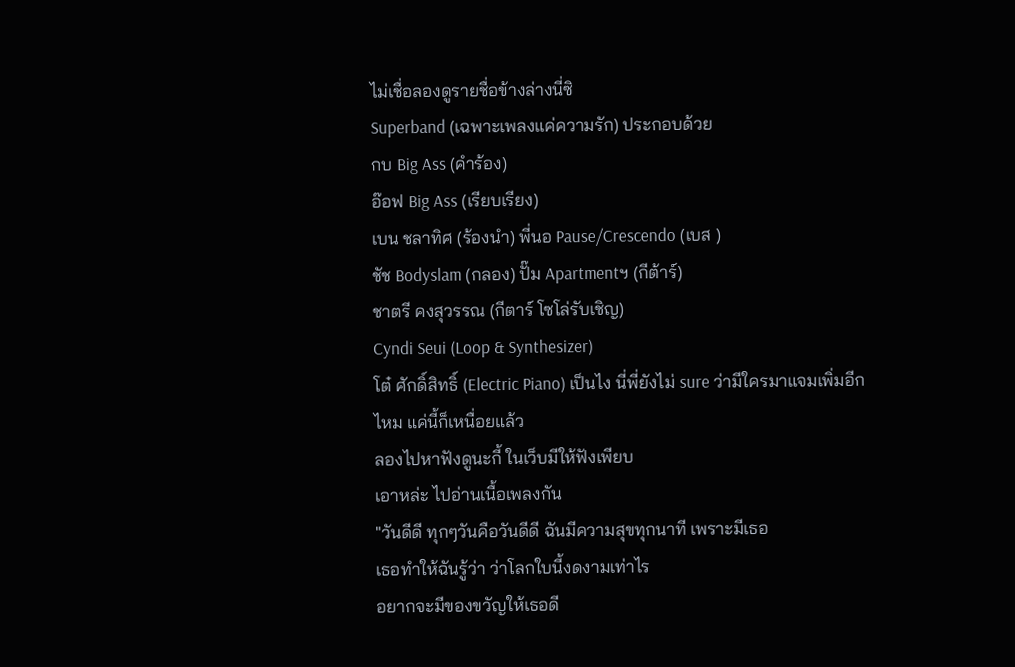ไม่เชื่อลองดูรายชื่อข้างล่างนี่ซิ
Superband (เฉพาะเพลงแค่ความรัก) ประกอบด้วย
กบ Big Ass (คำร้อง)
อ๊อฟ Big Ass (เรียบเรียง)
เบน ชลาทิศ (ร้องนำ) พี่นอ Pause/Crescendo (เบส )
ชัช Bodyslam (กลอง) ปั๊ม Apartmentฯ (กีต้าร์)
ชาตรี คงสุวรรณ (กีตาร์ โซโล่รับเชิญ)
Cyndi Seui (Loop & Synthesizer)
โต๋ ศักดิ์สิทธิ์ (Electric Piano) เป็นไง นี่พี่ยังไม่ sure ว่ามีใครมาแจมเพิ่มอีกไหม แค่นี้ก็เหนื่อยแล้ว
ลองไปหาฟังดูนะกี้ ในเว็บมีให้ฟังเพียบ
เอาหล่ะ ไปอ่านเนื้อเพลงกัน
"วันดีดี ทุกๆวันคือวันดีดี ฉันมีความสุขทุกนาที เพราะมีเธอ
เธอทำให้ฉันรู้ว่า ว่าโลกใบนี้งดงามเท่าไร
อยากจะมีของขวัญให้เธอดี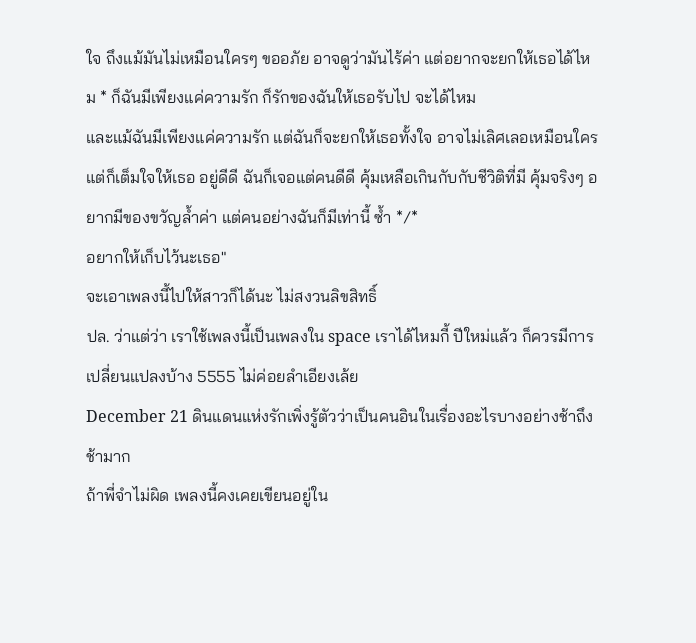ใจ ถึงแม้มันไม่เหมือนใครๆ ขออภัย อาจดูว่ามันไร้ค่า แต่อยากจะยกให้เธอได้ไหม * ก็ฉันมีเพียงแค่ความรัก ก็รักของฉันให้เธอรับไป จะได้ไหม
และแม้ฉันมีเพียงแค่ความรัก แต่ฉันก็จะยกให้เธอทั้งใจ อาจไม่เลิศเลอเหมือนใคร แต่ก็เต็มใจให้เธอ อยู่ดีดี ฉันก็เจอแต่คนดีดี คุ้มเหลือเกินกับกับชีวิติที่มี คุ้มจริงๆ อยากมีของขวัญล้ำค่า แต่คนอย่างฉันก็มีเท่านี้ ซ้ำ */*
อยากให้เก็บไว้นะเธอ"
จะเอาเพลงนี้ไปให้สาวก็ได้นะ ไม่สงวนลิขสิทธิ์
ปล. ว่าแต่ว่า เราใช้เพลงนี้เป็นเพลงใน space เราได้ไหมกี้ ปีใหม่แล้ว ก็ควรมีการเปลี่ยนแปลงบ้าง 5555 ไม่ค่อยลำเอียงเล้ย
December 21 ดินแดนแห่งรักเพิ่งรู้ตัวว่าเป็นคนอินในเรื่องอะไรบางอย่างช้าถึงช้ามาก
ถ้าพี่จำไม่ผิด เพลงนี้คงเคยเขียนอยู่ใน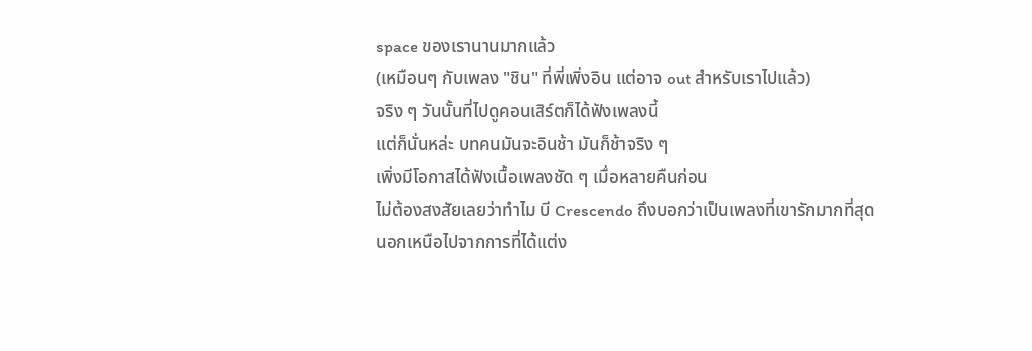space ของเรานานมากแล้ว
(เหมือนๆ กับเพลง "ชิน" ที่พี่เพิ่งอิน แต่อาจ out สำหรับเราไปแล้ว)
จริง ๆ วันนั้นที่ไปดูคอนเสิร์ตก็ได้ฟังเพลงนี้
แต่ก็นั่นหล่ะ บทคนมันจะอินช้า มันก็ช้าจริง ๆ
เพิ่งมีโอกาสได้ฟังเนื้อเพลงชัด ๆ เมื่อหลายคืนก่อน
ไม่ต้องสงสัยเลยว่าทำไม บี Crescendo ถึงบอกว่าเป็นเพลงที่เขารักมากที่สุด
นอกเหนือไปจากการที่ได้แต่ง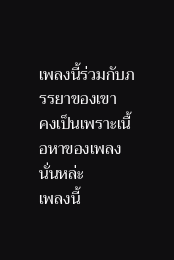เพลงนี้ร่วมกับภรรยาของเขา
คงเป็นเพราะเนื้อหาของเพลงนั่นหล่ะ
เพลงนี้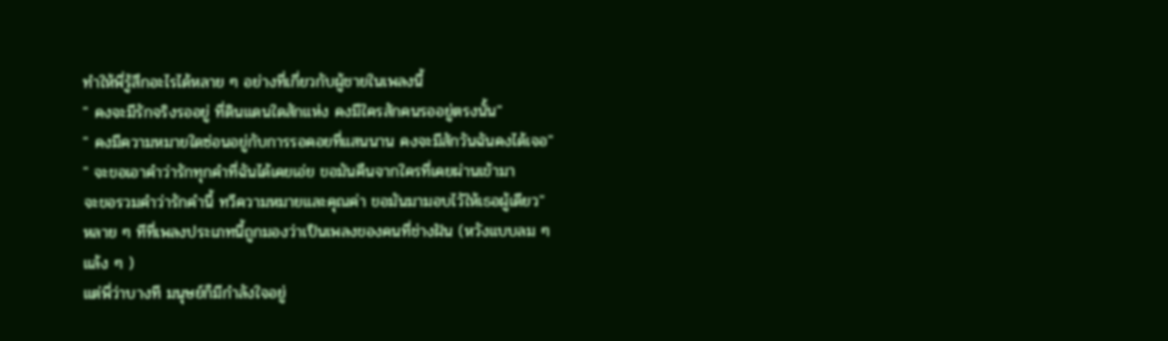ทำให้พี่รู้สึกอะไรได้หลาย ๆ อย่างที่เกี่ยวกับผู้ชายในเพลงนี้
" คงจะมีรักจริงรออยู่ ที่ดินแดนใดสักแห่ง คงมีใครสักคนรออยู่ตรงนั้น"
" คงมีความหมายใดซ่อนอยู่กับการรอคอยที่แสนนาน คงจะมีสักวันฉันคงได้เจอ"
" จะขอเอาคำว่ารักทุกคำที่ฉันได้เคยเอ่ย ขอมันคืนจากใครที่เคยผ่านเข้ามา
จะขอรวมคำว่ารักคำนี้ ทวีความหมายและคุณค่า ขอมันมามอบไว้ให้เธอผู้เดียว"
หลาย ๆ ทีที่เพลงประเภทนี้ถูกมองว่าเป็นเพลงของคนที่ช่างฝัน (หวังแบบลม ๆ แล้ง ๆ )
แต่พี่ว่าบางที มนุษย์ก็มีกำลังใจอยู่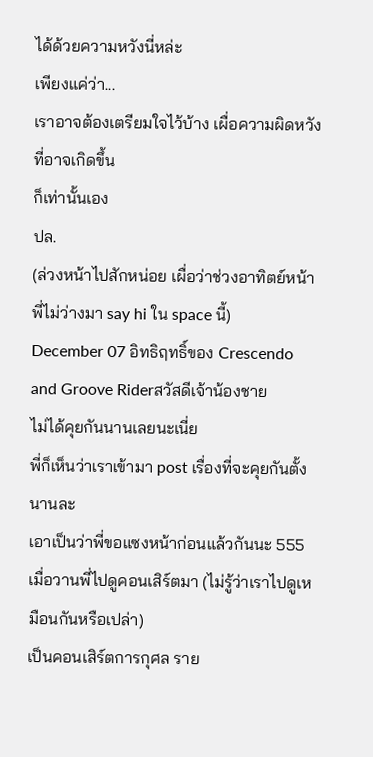ได้ด้วยความหวังนี่หล่ะ
เพียงแค่ว่า...
เราอาจต้องเตรียมใจไว้บ้าง เผื่อความผิดหวังที่อาจเกิดขึ้น
ก็เท่านั้นเอง
ปล.
(ล่วงหน้าไปสักหน่อย เผื่อว่าช่วงอาทิตย์หน้าพี่ไม่ว่างมา say hi ใน space นี้)
December 07 อิทธิฤทธิ์ของ Crescendo and Groove Riderสวัสดีเจ้าน้องชาย
ไม่ได้คุยกันนานเลยนะเนี่ย
พี่ก็เห็นว่าเราเข้ามา post เรื่องที่จะคุยกันตั้งนานละ
เอาเป็นว่าพี่ขอแซงหน้าก่อนแล้วกันนะ 555
เมื่อวานพี่ไปดูคอนเสิร์ตมา (ไม่รู้ว่าเราไปดูเหมือนกันหรือเปล่า)
เป็นคอนเสิร์ตการกุศล ราย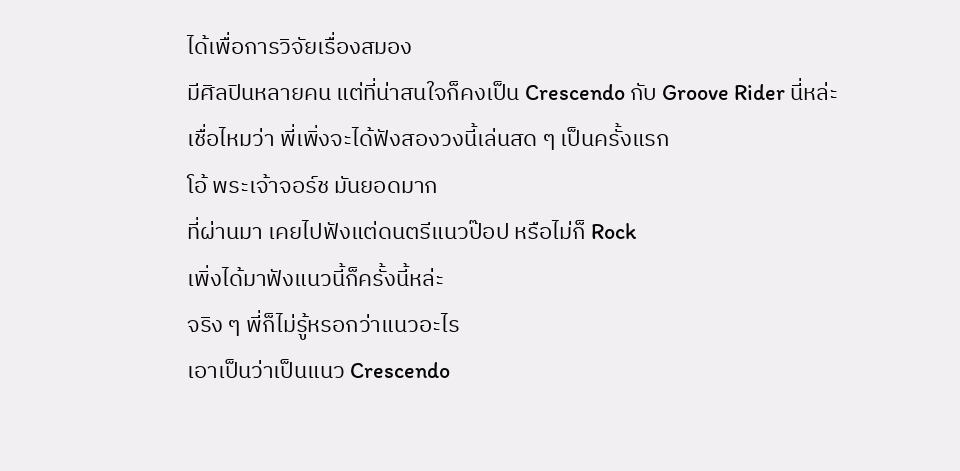ได้เพื่อการวิจัยเรื่องสมอง
มีศิลปินหลายคน แต่ที่น่าสนใจก็คงเป็น Crescendo กับ Groove Rider นี่หล่ะ
เชื่อไหมว่า พี่เพิ่งจะได้ฟังสองวงนี้เล่นสด ๆ เป็นครั้งแรก
โอ้ พระเจ้าจอร์ช มันยอดมาก
ที่ผ่านมา เคยไปฟังแต่ดนตรีแนวป๊อป หรือไม่ก็ Rock
เพิ่งได้มาฟังแนวนี้ก็ครั้งนี้หล่ะ
จริง ๆ พี่ก็ไม่รู้หรอกว่าแนวอะไร
เอาเป็นว่าเป็นแนว Crescendo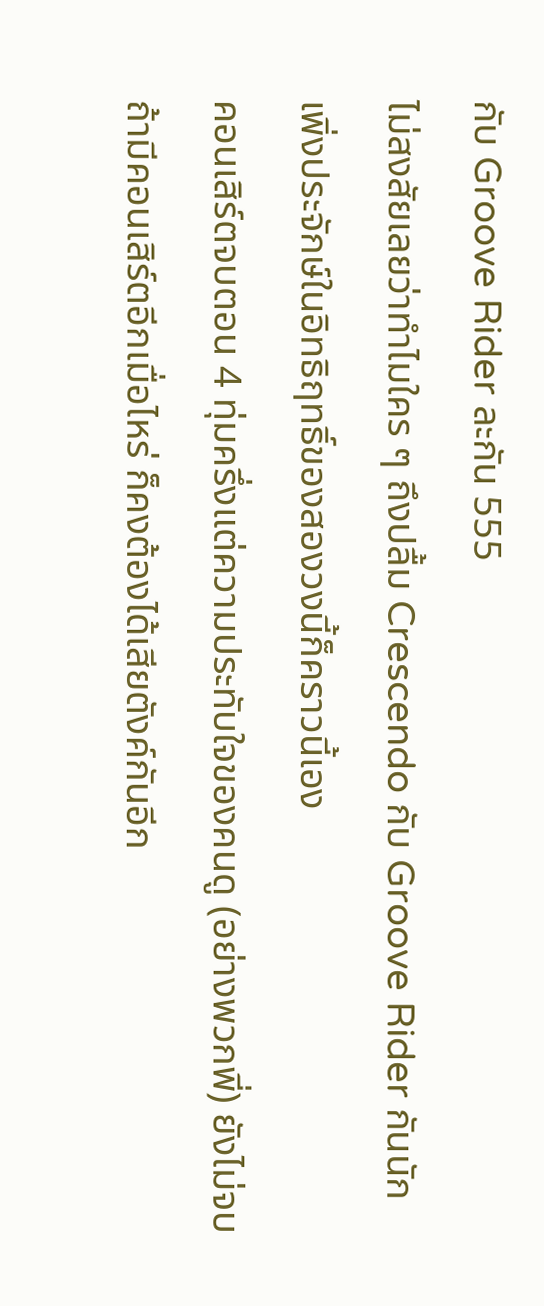กับ Groove Rider ละกัน 555
ไม่สงสัยเลยว่าทำไมใคร ๆ ถึงปลื้ม Crescendo กับ Groove Rider กันนัก
เพิ่งประจักษ์ในอิทธิฤทธิ์ของสองวงนี้ก็คราวนี้เอง
คอนเสิร์ตจบตอน 4 ทุ่มครึ่งแต่ความประทับใจของคนดู (อย่างพวกพี่) ยังไม่จบ
ถ้ามีคอนเสิร์ตอีกเมื่อไหร่ ก็คงต้องได้เสียตังค์กันอีก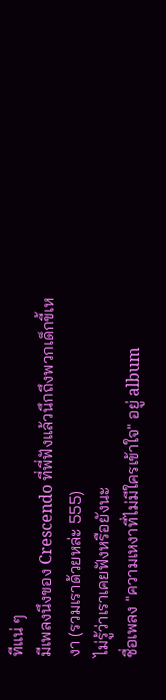ทีแน่ ๆ
มีเพลงนึงของ Crescendo ที่พี่ฟังแล้วนึกถึงพวกเด็กขี้เหงา (รวมเราด้วยหล่ะ 555)
ไม่รู้ว่าเราเคยฟังหรือยังนะ
ชื่อเพลง "ความเหงาที่ไม่มีใครเข้าใจ" อยู่ album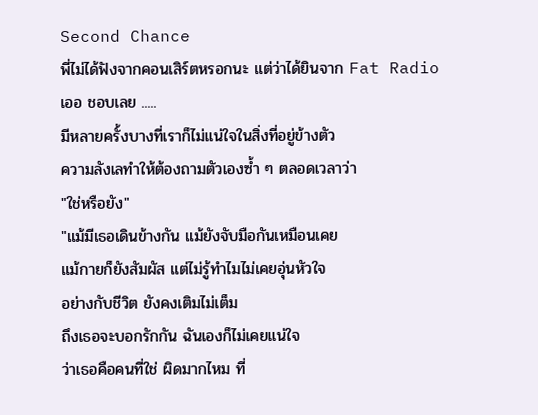Second Chance
พี่ไม่ได้ฟังจากคอนเสิร์ตหรอกนะ แต่ว่าได้ยินจาก Fat Radio
เออ ชอบเลย .....
มีหลายครั้งบางที่เราก็ไม่แน่ใจในสิ่งที่อยู่ข้างตัว
ความลังเลทำให้ต้องถามตัวเองซ้ำ ๆ ตลอดเวลาว่า
"ใช่หรือยัง"
"แม้มีเธอเดินข้างกัน แม้ยังจับมือกันเหมือนเคย
แม้กายก็ยังสัมผัส แต่ไม่รู้ทำไมไม่เคยอุ่นหัวใจ
อย่างกับชีวิต ยังคงเติมไม่เต็ม
ถึงเธอจะบอกรักกัน ฉันเองก็ไม่เคยแน่ใจ
ว่าเธอคือคนที่ใช่ ผิดมากไหม ที่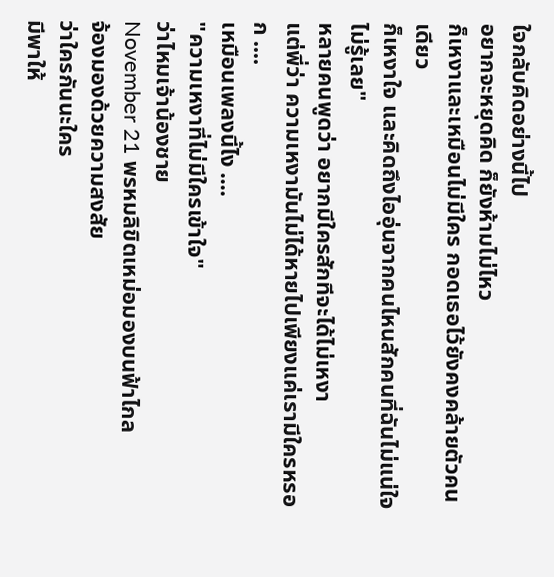ใจกลับคิดอย่างนี้ไป
อยากจะหยุดคิด ก็ยังห้ามไม่ไหว
ก็เหงาและเหมือนไม่มีใคร กอดเธอไว้ยังคงคล้ายตัวคนเดียว
ก็เหงาใจ และคิดถึงไออุ่นจากคนไหนสักคนที่ฉันไม่แน่ใจ
ไม่รู้เลย"
หลายคนพูดว่า อยากมีใครสักทีจะได้ไม่เหงา
แต่พี่ว่า ความเหงามันไม่ได้หายไปเพียงแค่เรามีใครหรอก ....
เหมือนเพลงนี้ไง ....
"ความเหงาที่ไม่มีใครเข้าใจ"
ว่าไหมเจ้าน้องชาย
November 21 พรหมลิขิตเหม่อมองบนฟ้าไกล
จ้องมองด้วยความสงสัย
ว่าใครกันนะใคร
มีพาให้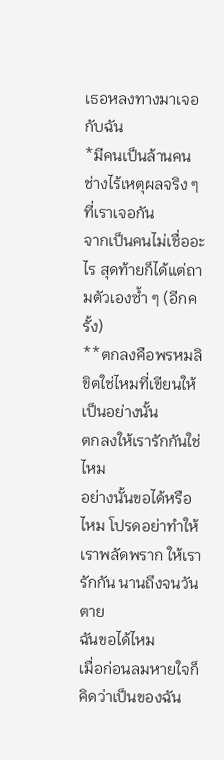เธอหลงทางมาเจอกับฉัน
*มีคนเป็นล้านคน ช่างไร้เหตุผลจริง ๆ ที่เราเจอกัน
จากเป็นคนไม่เชื่ออะไร สุดท้ายก็ได้แต่ถามตัวเองซ้ำ ๆ (อีกครั้ง)
**ตกลงคือพรหมลิขิตใช่ไหมที่เขียนให้เป็นอย่างนั้น
ตกลงให้เรารักกันใช่ไหม
อย่างนั้นขอได้หรือไหม โปรดอย่าทำให้เราพลัดพราก ให้เรารักกัน นานถึงจนวันตาย
ฉันขอได้ไหม
เมื่อก่อนลมหายใจก็คิดว่าเป็นของฉัน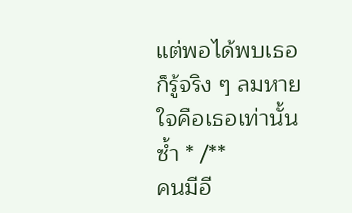แต่พอได้พบเธอ ก็รู้จริง ๆ ลมหายใจคือเธอเท่านั้น ซ้ำ * /**
คนมีอี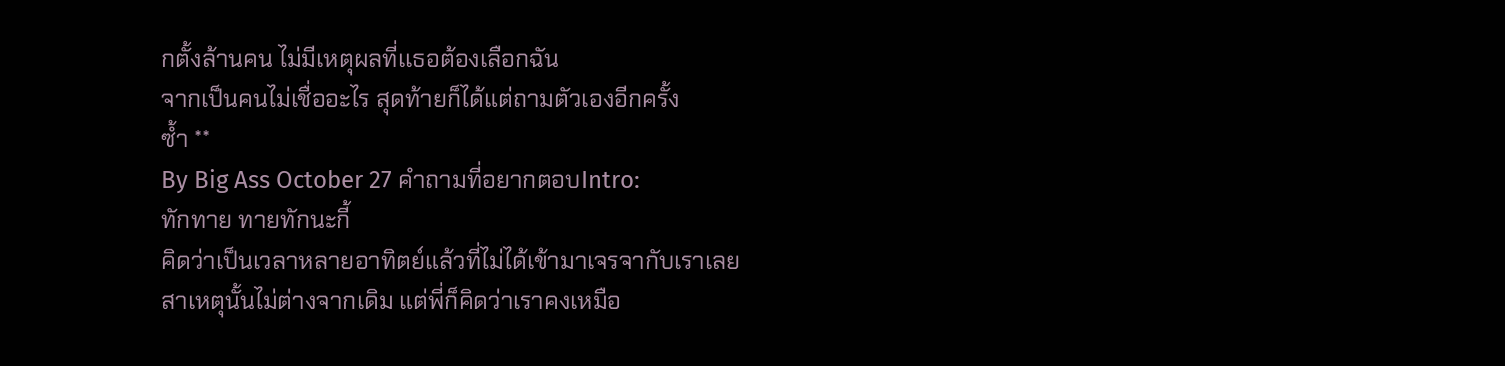กตั้งล้านคน ไม่มีเหตุผลที่เเธอต้องเลือกฉัน
จากเป็นคนไม่เชื่ออะไร สุดท้ายก็ได้แต่ถามตัวเองอีกครั้ง
ซ้ำ **
By Big Ass October 27 คำถามที่อยากตอบIntro:
ทักทาย ทายทักนะกี้
คิดว่าเป็นเวลาหลายอาทิตย์แล้วที่ไม่ได้เข้ามาเจรจากับเราเลย
สาเหตุนั้นไม่ต่างจากเดิม แต่พี่ก็คิดว่าเราคงเหมือ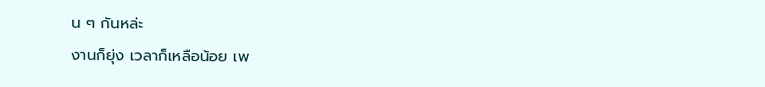น ๆ กันหล่ะ
งานก็ยุ่ง เวลาก็เหลือน้อย เพ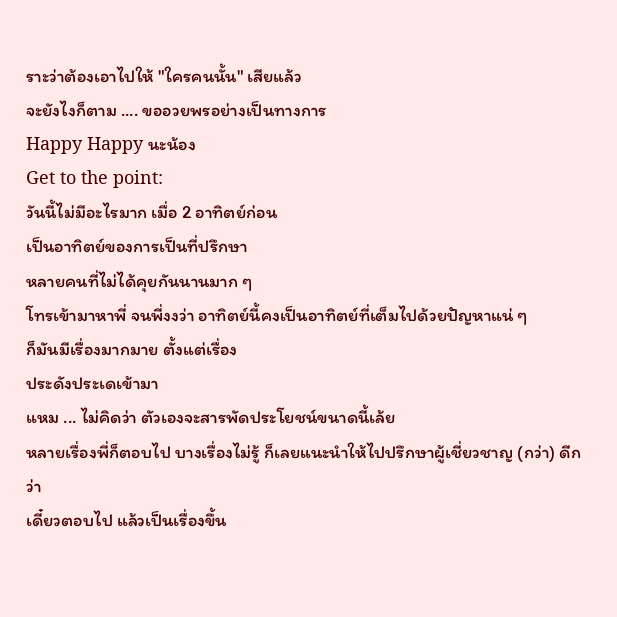ราะว่าต้องเอาไปให้ "ใครคนนั้น" เสียแล้ว
จะยังไงก็ตาม .... ขออวยพรอย่างเป็นทางการ
Happy Happy นะน้อง
Get to the point:
วันนี้ไม่มีอะไรมาก เมื่อ 2 อาทิตย์ก่อน
เป็นอาทิตย์ของการเป็นที่ปรึกษา
หลายคนที่ไม่ได้คุยกันนานมาก ๆ
โทรเข้ามาหาพี่ จนพี่งงว่า อาทิตย์นี้คงเป็นอาทิตย์ที่เต็มไปด้วยปัญหาแน่ ๆ
ก็มันมีเรื่องมากมาย ตั้งแต่เรื่อง
ประดังประเดเข้ามา
แหม ... ไม่คิดว่า ตัวเองจะสารพัดประโยชน์ขนาดนี้เล้ย
หลายเรื่องพี่ก็ตอบไป บางเรื่องไม่รู้ ก็เลยแนะนำให้ไปปรึกษาผู้เชี่ยวชาญ (กว่า) ดีกว่า
เดี๋ยวตอบไป แล้วเป็นเรื่องขึ้น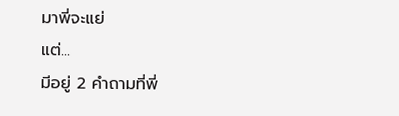มาพี่จะแย่
แต่...
มีอยู่ 2 คำถามที่พี่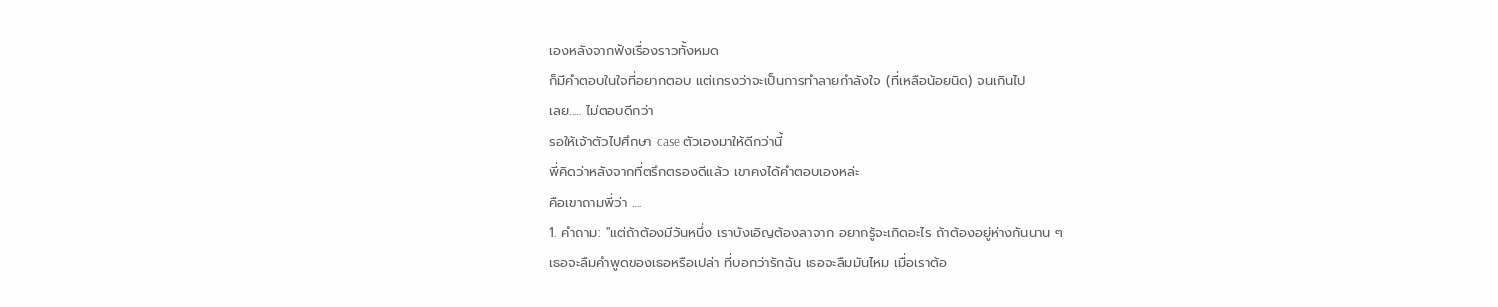เองหลังจากฟังเรื่องราวทั้งหมด
ก็มีคำตอบในใจที่อยากตอบ แต่เกรงว่าจะเป็นการทำลายกำลังใจ (ที่เหลือน้อยนิด) จนเกินไป
เลย..... ไม่ตอบดีกว่า
รอให้เจ้าตัวไปศึกษา case ตัวเองมาให้ดีกว่านี้
พี่คิดว่าหลังจากที่ตรึกตรองดีแล้ว เขาคงได้คำตอบเองหล่ะ
คือเขาถามพี่ว่า ....
1. คำถาม: "แต่ถ้าต้องมีวันหนึ่ง เราบังเอิญต้องลาจาก อยากรู้จะเกิดอะไร ถ้าต้องอยู่ห่างกันนาน ๆ
เธอจะลืมคำพูดของเธอหรือเปล่า ที่บอกว่ารักฉัน เธอจะลืมมันไหม เมื่อเราต้อ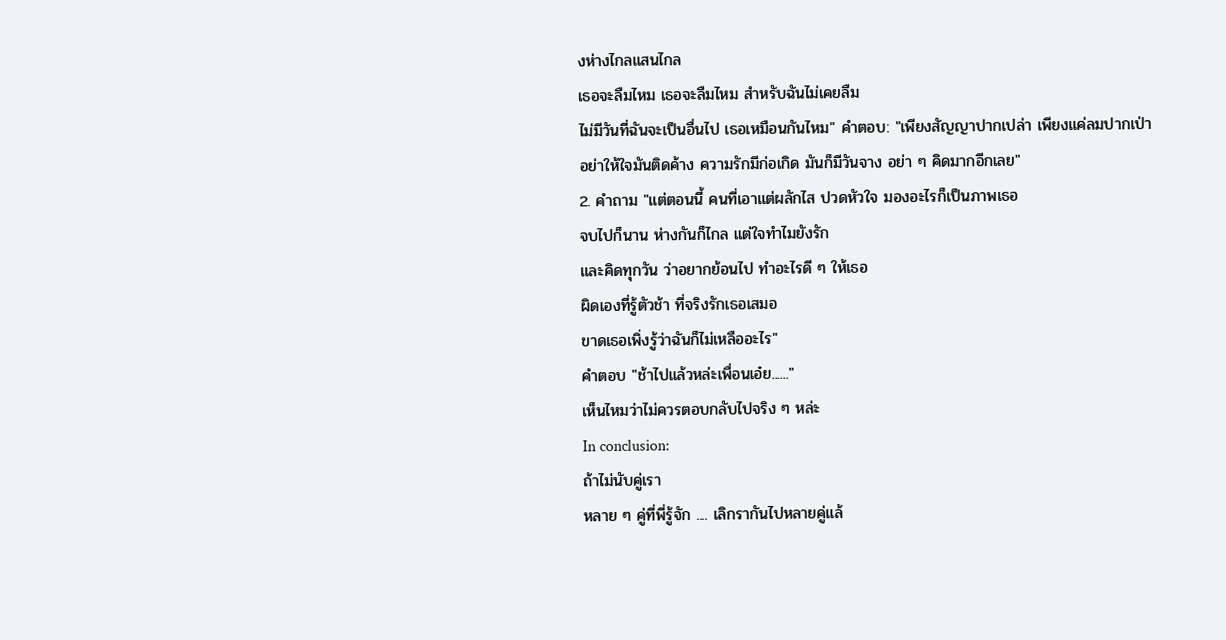งห่างไกลแสนไกล
เธอจะลืมไหม เธอจะลืมไหม สำหรับฉันไม่เคยลืม
ไม่มีวันที่ฉันจะเป็นอื่นไป เธอเหมือนกันไหม" คำตอบ: "เพียงสัญญาปากเปล่า เพียงแค่ลมปากเป่า
อย่าให้ใจมันติดค้าง ความรักมีก่อเกิด มันก็มีวันจาง อย่า ๆ คิดมากอีกเลย"
2. คำถาม "แต่ตอนนี้ คนที่เอาแต่ผลักไส ปวดหัวใจ มองอะไรก็เป็นภาพเธอ
จบไปก็นาน ห่างกันก็ไกล แต่ใจทำไมยังรัก
และคิดทุกวัน ว่าอยากย้อนไป ทำอะไรดี ๆ ให้เธอ
ผิดเองที่รู้ตัวช้า ที่จริงรักเธอเสมอ
ขาดเธอเพิ่งรู้ว่าฉันก็ไม่เหลืออะไร"
คำตอบ "ช้าไปแล้วหล่ะเพื่อนเอ๋ย......"
เห็นไหมว่าไม่ควรตอบกลับไปจริง ๆ หล่ะ
In conclusion:
ถ้าไม่นับคู่เรา
หลาย ๆ คู่ที่พี่รู้จัก .... เลิกรากันไปหลายคู่แล้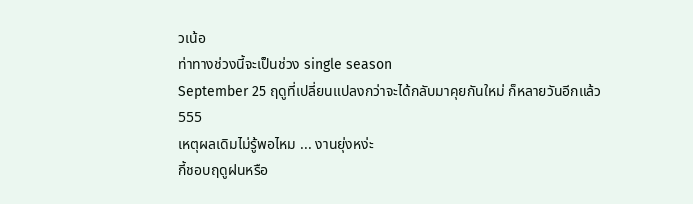วเน้อ
ท่าทางช่วงนี้จะเป็นช่วง single season
September 25 ฤดูที่เปลี่ยนแปลงกว่าจะได้กลับมาคุยกันใหม่ ก็หลายวันอีกแล้ว
555
เหตุผลเดิมไม่รู้พอไหม ... งานยุ่งหง่ะ
กี้ชอบฤดูฝนหรือ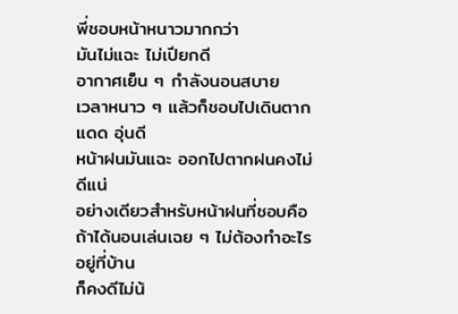พี่ชอบหน้าหนาวมากกว่า
มันไม่แฉะ ไม่เปียกดี
อากาศเย็น ๆ กำลังนอนสบาย
เวลาหนาว ๆ แล้วก็ชอบไปเดินตากแดด อุ่นดี
หน้าฝนมันแฉะ ออกไปตากฝนคงไม่ดีแน่
อย่างเดียวสำหรับหน้าฝนที่ชอบคือ
ถ้าได้นอนเล่นเฉย ๆ ไม่ต้องทำอะไรอยู่ที่บ้าน
ก็คงดีไม่น้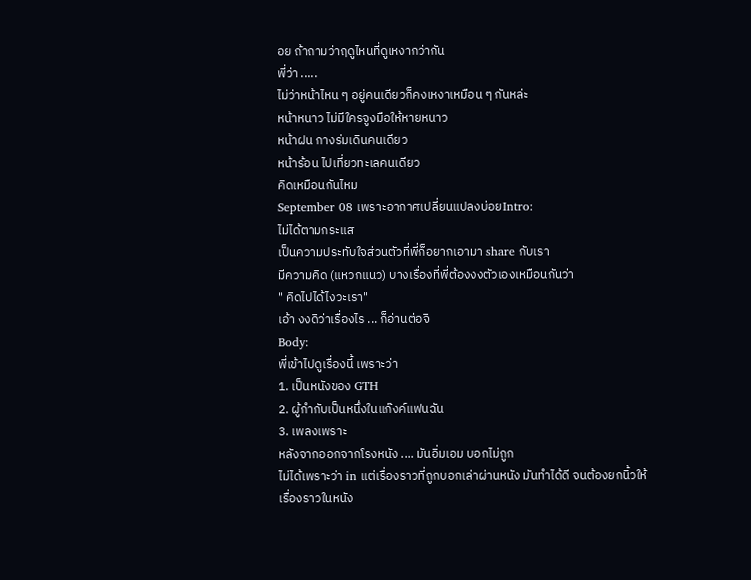อย ถ้าถามว่าฤดูไหนที่ดูเหงากว่ากัน
พี่ว่า .....
ไม่ว่าหน้าไหน ๆ อยู่คนเดียวก็คงเหงาเหมือน ๆ กันหล่ะ
หน้าหนาว ไม่มีใครจูงมือให้หายหนาว
หน้าฝน กางร่มเดินคนเดียว
หน้าร้อน ไปเที่ยวทะเลคนเดียว
คิดเหมือนกันไหม
September 08 เพราะอากาศเปลี่ยนแปลงบ่อยIntro:
ไม่ได้ตามกระแส
เป็นความประทับใจส่วนตัวที่พี่ก็อยากเอามา share กับเรา
มีความคิด (แหวกแนว) บางเรื่องที่พี่ต้องงงตัวเองเหมือนกันว่า
" คิดไปได้ไงวะเรา"
เอ้า งงดิว่าเรื่องไร ... ก็อ่านต่อจิ
Body:
พี่เข้าไปดูเรื่องนี้ เพราะว่า
1. เป็นหนังของ GTH
2. ผู้กำกับเป็นหนึ่งในแก๊งค์แฟนฉัน
3. เพลงเพราะ
หลังจากออกจากโรงหนัง .... มันอิ่มเอม บอกไม่ถูก
ไม่ได้เพราะว่า in แต่เรื่องราวที่ถูกบอกเล่าผ่านหนัง มันทำได้ดี จนต้องยกนิ้วให้
เรื่องราวในหนัง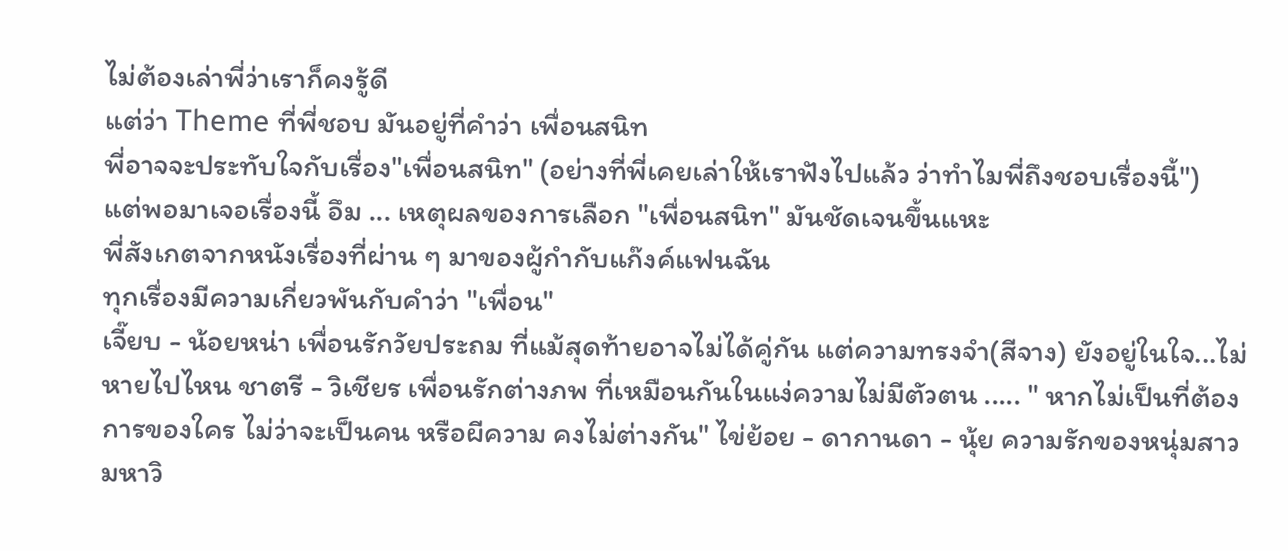ไม่ต้องเล่าพี่ว่าเราก็คงรู้ดี
แต่ว่า Theme ที่พี่ชอบ มันอยู่ที่คำว่า เพื่อนสนิท
พี่อาจจะประทับใจกับเรื่อง"เพื่อนสนิท" (อย่างที่พี่เคยเล่าให้เราฟังไปแล้ว ว่าทำไมพี่ถึงชอบเรื่องนี้")
แต่พอมาเจอเรื่องนี้ อึม ... เหตุผลของการเลือก "เพื่อนสนิท" มันชัดเจนขึ้นแหะ
พี่สังเกตจากหนังเรื่องที่ผ่าน ๆ มาของผู้กำกับแก๊งค์แฟนฉัน
ทุกเรื่องมีความเกี่ยวพันกับคำว่า "เพื่อน"
เจี๊ยบ - น้อยหน่า เพื่อนรักวัยประถม ที่แม้สุดท้ายอาจไม่ได้คู่กัน แต่ความทรงจำ(สีจาง) ยังอยู่ในใจ...ไม่หายไปไหน ชาตรี - วิเชียร เพื่อนรักต่างภพ ที่เหมือนกันในแง่ความไม่มีตัวตน ..... " หากไม่เป็นที่ต้องการของใคร ไม่ว่าจะเป็นคน หรือผีความ คงไม่ต่างกัน" ไข่ย้อย - ดากานดา - นุ้ย ความรักของหนุ่มสาวมหาวิ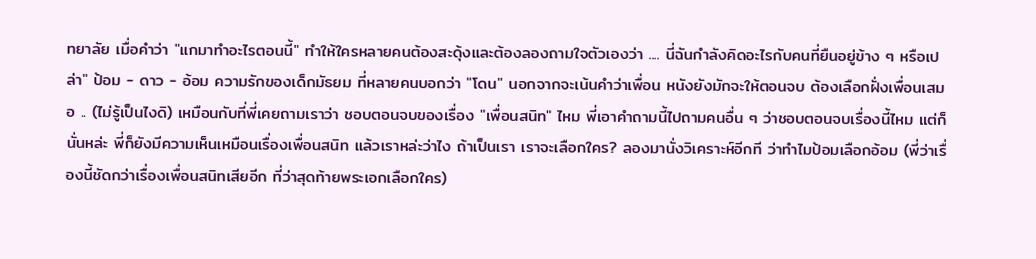ทยาลัย เมื่อคำว่า "แกมาทำอะไรตอนนี้" ทำให้ใครหลายคนต้องสะดุ้งและต้องลองถามใจตัวเองว่า .... นี่ฉันกำลังคิดอะไรกับคนที่ยืนอยู่ข้าง ๆ หรือเปล่า" ป้อม - ดาว - อ้อม ความรักของเด็กมัธยม ที่หลายคนบอกว่า "โดน" นอกจากจะเน้นคำว่าเพื่อน หนังยังมักจะให้ตอนจบ ต้องเลือกฝั่งเพื่อนเสมอ .. (ไม่รู้เป็นไงดิ) เหมือนกับที่พี่เคยถามเราว่า ชอบตอนจบของเรื่อง "เพื่อนสนิท" ไหม พี่เอาคำถามนี้ไปถามคนอื่น ๆ ว่าชอบตอนจบเรื่องนี้ไหม แต่ก็นั่นหล่ะ พี่ก็ยังมีความเห็นเหมือนเรื่องเพื่อนสนิท แล้วเราหล่ะว่าไง ถ้าเป็นเรา เราจะเลือกใคร? ลองมานั่งวิเคราะห์อีกที ว่าทำไมป้อมเลือกอ้อม (พี่ว่าเรื่องนี้ชัดกว่าเรื่องเพื่อนสนิทเสียอีก ที่ว่าสุดท้ายพระเอกเลือกใคร)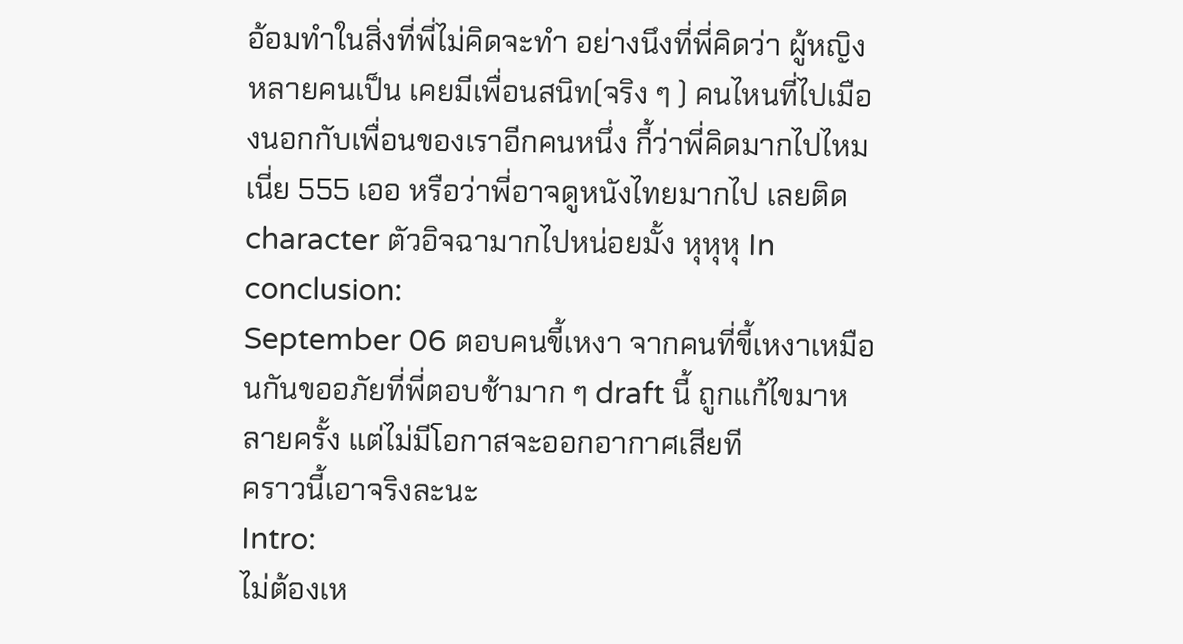อ้อมทำในสิ่งที่พี่ไม่คิดจะทำ อย่างนึงที่พี่คิดว่า ผู้หญิงหลายคนเป็น เคยมีเพื่อนสนิท(จริง ๆ ) คนไหนที่ไปเมืองนอกกับเพื่อนของเราอีกคนหนึ่ง กี้ว่าพี่คิดมากไปไหมเนี่ย 555 เออ หรือว่าพี่อาจดูหนังไทยมากไป เลยติด character ตัวอิจฉามากไปหน่อยมั้ง หุหุหุ In conclusion:
September 06 ตอบคนขี้เหงา จากคนที่ขี้เหงาเหมือนกันขออภัยที่พี่ตอบช้ามาก ๆ draft นี้ ถูกแก้ไขมาหลายครั้ง แต่ไม่มีโอกาสจะออกอากาศเสียที
คราวนี้เอาจริงละนะ
Intro:
ไม่ต้องเห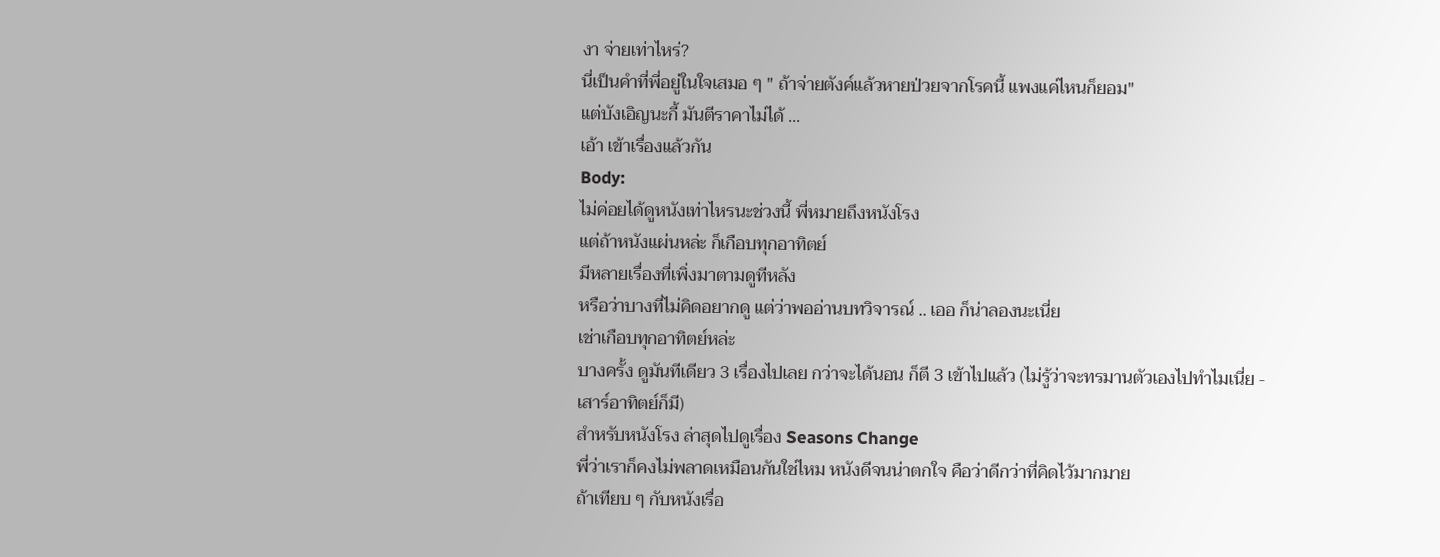งา จ่ายเท่าไหร่?
นี่เป็นคำที่พี่อยู่ในใจเสมอ ๆ " ถ้าจ่ายตังค์แล้วหายป่วยจากโรคนี้ แพงแค่ไหนก็ยอม"
แต่บังเอิญนะกี้ มันตีราคาไม่ได้ ...
เอ้า เข้าเรื่องแล้วกัน
Body:
ไม่ค่อยได้ดูหนังเท่าไหรนะช่วงนี้ พี่หมายถึงหนังโรง
แต่ถ้าหนังแผ่นหล่ะ ก็เกือบทุกอาทิตย์
มีหลายเรื่องที่เพิ่งมาตามดูทีหลัง
หรือว่าบางที่ไม่คิดอยากดู แต่ว่าพออ่านบทวิจารณ์ .. เออ ก็น่าลองนะเนี่ย
เช่าเกือบทุกอาทิตย์หล่ะ
บางครั้ง ดูมันทีเดียว 3 เรื่องไปเลย กว่าจะได้นอน ก็ตี 3 เข้าไปแล้ว (ไม่รู้ว่าจะทรมานตัวเองไปทำไมเนี่ย - เสาร์อาทิตย์ก็มี)
สำหรับหนังโรง ล่าสุดไปดูเรื่อง Seasons Change
พี่ว่าเราก็คงไม่พลาดเหมือนกันใช่ไหม หนังดีจนน่าตกใจ คือว่าดีกว่าที่คิดไว้มากมาย
ถ้าเทียบ ๆ กับหนังเรื่อ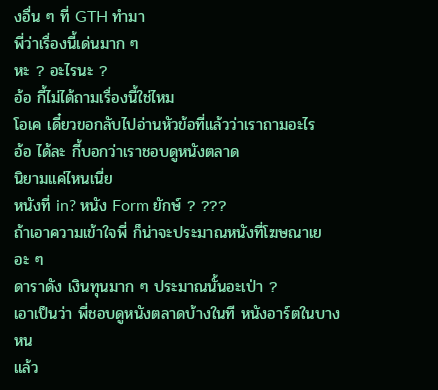งอื่น ๆ ที่ GTH ทำมา
พี่ว่าเรื่องนี้เด่นมาก ๆ
หะ ? อะไรนะ ?
อ้อ กี้ไม่ได้ถามเรื่องนี้ใช่ไหม
โอเค เดี๋ยวขอกลับไปอ่านหัวข้อที่แล้วว่าเราถามอะไร
อ้อ ได้ละ กี้บอกว่าเราชอบดูหนังตลาด
นิยามแค่ไหนเนี่ย
หนังที่ in? หนัง Form ยักษ์ ? ???
ถ้าเอาความเข้าใจพี่ ก็น่าจะประมาณหนังที่โฆษณาเยอะ ๆ
ดาราดัง เงินทุนมาก ๆ ประมาณนั้นอะเป่า ?
เอาเป็นว่า พี่ชอบดูหนังตลาดบ้างในที หนังอาร์ตในบางหน
แล้ว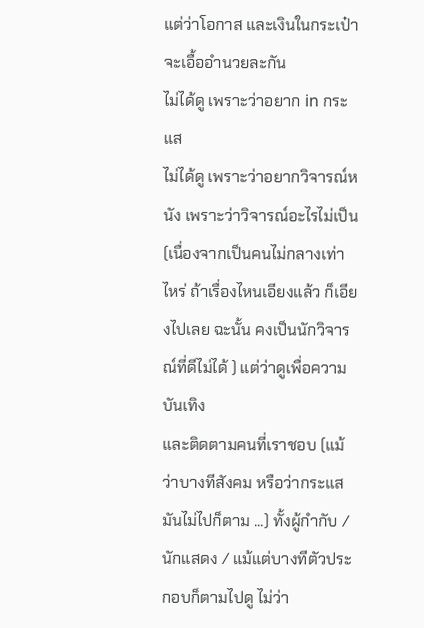แต่ว่าโอกาส และเงินในกระเป๋าจะเอื้ออำนวยละกัน
ไม่ได้ดู เพราะว่าอยาก in กระแส
ไม่ได้ดู เพราะว่าอยากวิจารณ์หนัง เพราะว่าวิจารณ์อะไรไม่เป็น (เนื่องจากเป็นคนไม่กลางเท่าไหร่ ถ้าเรื่องไหนเอียงแล้ว ก็เอียงไปเลย ฉะนั้น คงเป็นนักวิจารณ์ที่ดีไม่ได้ ) แต่ว่าดูเพื่อความบันเทิง
และติดตามคนที่เราชอบ (แม้ว่าบางทีสังคม หรือว่ากระแสมันไม่ไปก็ตาม ...) ทั้งผู้กำกับ / นักแสดง / แม้แต่บางทีตัวประกอบก็ตามไปดู ไม่ว่า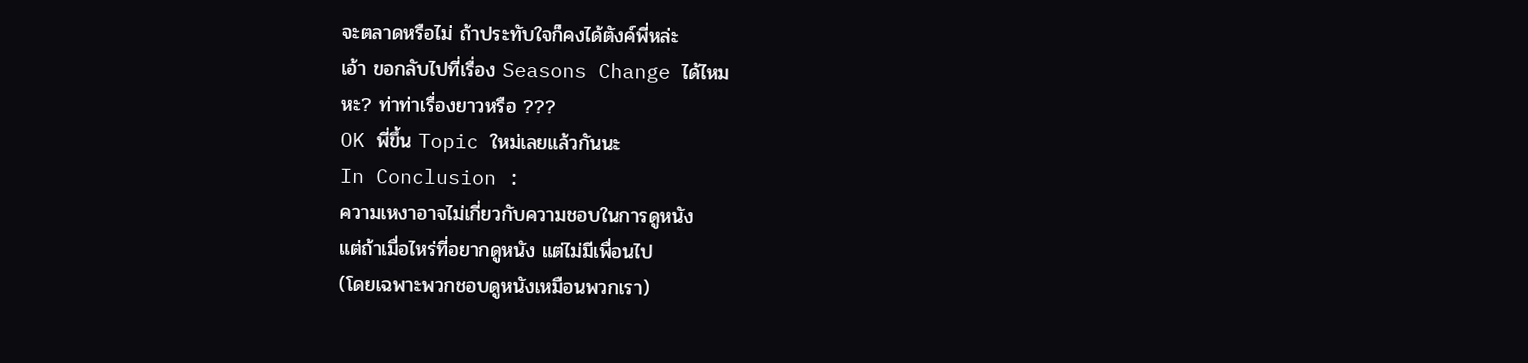จะตลาดหรือไม่ ถ้าประทับใจก็คงได้ตังค์พี่หล่ะ
เอ้า ขอกลับไปที่เรื่อง Seasons Change ได้ไหม
หะ? ท่าท่าเรื่องยาวหรือ ???
OK พี่ขึ้น Topic ใหม่เลยแล้วกันนะ
In Conclusion :
ความเหงาอาจไม่เกี่ยวกับความชอบในการดูหนัง
แต่ถ้าเมื่อไหร่ที่อยากดูหนัง แต่ไม่มีเพื่อนไป
(โดยเฉพาะพวกชอบดูหนังเหมือนพวกเรา)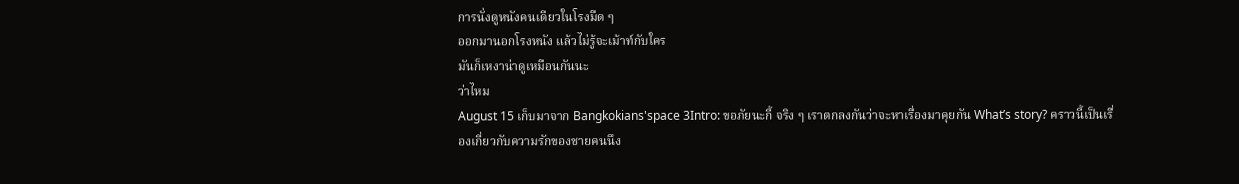การนั่งดูหนังคนเดียวในโรงมืด ๆ
ออกมานอกโรงหนัง แล้วไม่รู้จะเม้าท์กับใคร
มันก็เหงาน่าดูเหมือนกันนะ
ว่าไหม
August 15 เก็บมาจาก Bangkokians'space 3Intro: ขอภัยนะกี้ จริง ๆ เราตกลงกันว่าจะหาเรื่องมาคุยกัน What’s story? คราวนี้เป็นเรื่องเกี่ยวกับความรักของชายคนนึง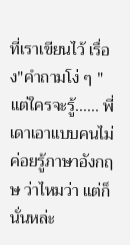ที่เราเขียนไว้ เรื่อง"คำถามโง่ ๆ " แต่ใครจะรู้...... พี่เดาเอาแบบคนไม่ค่อยรู้ภาษาอังกฤษ ว่าไหมว่า แต่ก็นั่นหล่ะ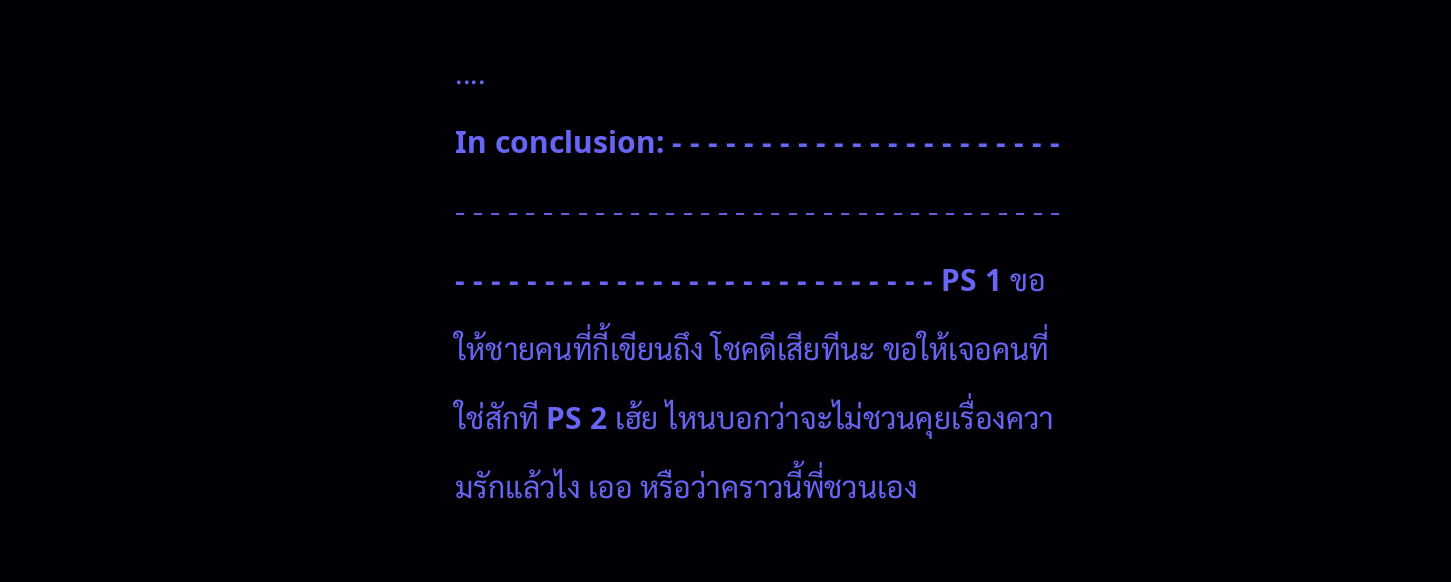....
In conclusion: - - - - - - - - - - - - - - - - - - - - - - - - - - - - - - - - - - - - - - - - - - - - - - - - - - - - - - - - - - - - - - - - - - - - - - - - - - - - - - - - - - - - PS 1 ขอให้ชายคนที่กี้เขียนถึง โชคดีเสียทีนะ ขอให้เจอคนที่ใช่สักที PS 2 เฮ้ย ไหนบอกว่าจะไม่ชวนคุยเรื่องความรักแล้วไง เออ หรือว่าคราวนี้พี่ชวนเอง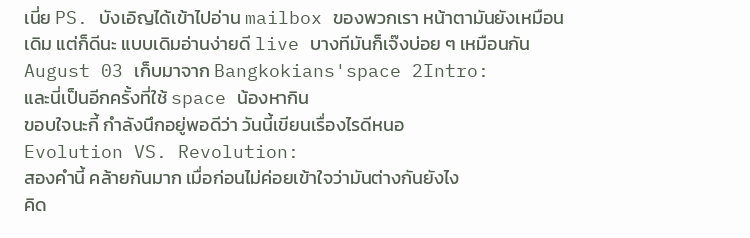เนี่ย PS. บังเอิญได้เข้าไปอ่าน mailbox ของพวกเรา หน้าตามันยังเหมือนเดิม แต่ก็ดีนะ แบบเดิมอ่านง่ายดี live บางทีมันก็เจ๊งบ่อย ๆ เหมือนกัน
August 03 เก็บมาจาก Bangkokians'space 2Intro:
และนี่เป็นอีกครั้งที่ใช้ space น้องหากิน
ขอบใจนะกี้ กำลังนึกอยู่พอดีว่า วันนี้เขียนเรื่องไรดีหนอ
Evolution VS. Revolution:
สองคำนี้ คล้ายกันมาก เมื่อก่อนไม่ค่อยเข้าใจว่ามันต่างกันยังไง
คิด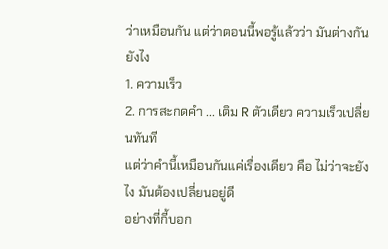ว่าเหมือนกัน แต่ว่าตอนนี้พอรู้แล้วว่า มันต่างกันยังไง
1. ความเร็ว
2. การสะกดคำ ... เติม R ตัวเดียว ความเร็วเปลี่ยนทันที
แต่ว่าคำนี้เหมือนกันแค่เรื่องเดียว คือ ไม่ว่าจะยังไง มันต้องเปลี่ยนอยู่ดี
อย่างที่กี้บอก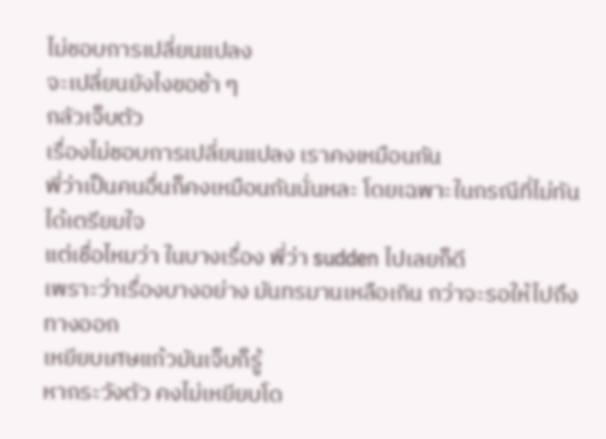ไม่ชอบการเปลี่ยนแปลง
จะเปลี่ยนยังไงขอช้า ๆ
กลัวเจ็บตัว
เรื่องไม่ชอบการเปลี่ยนแปลง เราคงเหมือนกัน
พี่ว่าเป็นคนอื่นก็คงเหมือนกันนั่นหละ โดยเฉพาะในกรณีที่ไม่ทันได้เตรียมใจ
แต่เชื่อไหมว่า ในบางเรื่อง พี่ว่า sudden ไปเลยก็ดี
เพราะว่าเรื่องบางอย่าง มันทรมานเหลือเกิน กว่าจะรอให้ไปถึงทางออก
เหยียบเศษแก้วมันเจ็บก็รู้
หากระวังตัว คงไม่เหยียบโด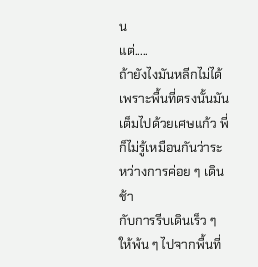น
แต่.....
ถ้ายังไงมันหลีกไม่ได้
เพราะพื้นที่ตรงนั้นมันเต็มไปด้วยเศษแก้ว พี่ก็ไม่รู้เหมือนกันว่าระหว่างการค่อย ๆ เดินช้า
กับการรีบเดินเร็ว ๆ ให้พ้น ๆ ไปจากพื้นที่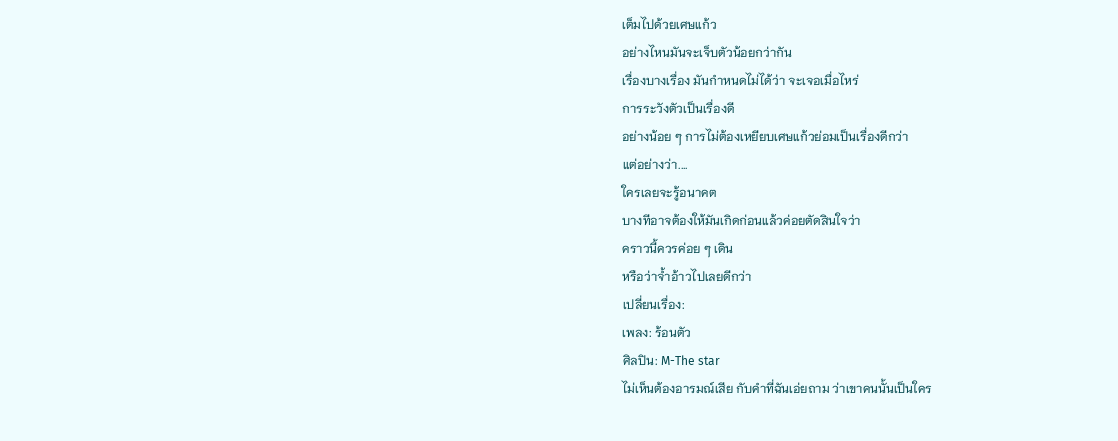เต็มไปด้วยเศษแก้ว
อย่างไหนมันจะเจ็บตัวน้อยกว่ากัน
เรื่องบางเรื่อง มันกำหนดไม่ได้ว่า จะเจอเมื่อไหร่
การระวังตัวเป็นเรื่องดี
อย่างน้อย ๆ การไม่ต้องเหยียบเศษแก้วย่อมเป็นเรื่องดีกว่า
แต่อย่างว่า....
ใครเลยจะรู้อนาคต
บางทีอาจต้องให้มันเกิดก่อนแล้วค่อยตัดสินใจว่า
คราวนี้ควรค่อย ๆ เดิน
หรือว่าจ้ำอ้าวไปเลยดีกว่า
เปลี่ยนเรื่อง:
เพลง: ร้อนตัว
ศิลปิน: M-The star
ไม่เห็นต้องอารมณ์เสีย กับคำที่ฉันเอ่ยถาม ว่าเขาคนนั้นเป็นใคร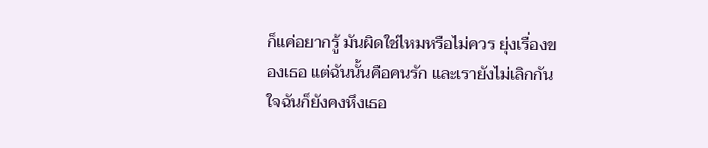ก็แค่อยากรู้ มันผิดใช่ไหมหรือไม่ควร ยุ่งเรื่องของเธอ แต่ฉันนั้นคือคนรัก และเรายังไม่เลิกกัน ใจฉันก็ยังคงหึงเธอ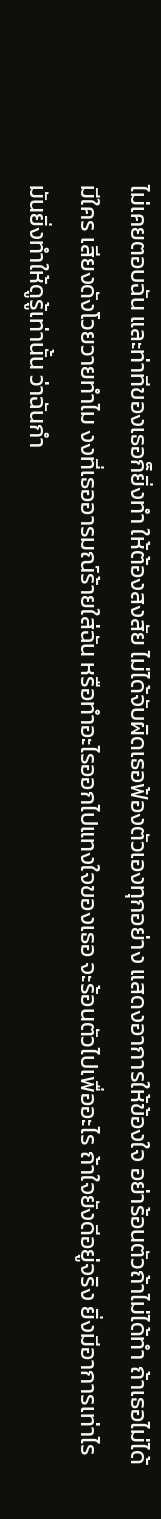ไม่เคยตอบฉัน และท่าทีของเธอก็ยิ่งทำ ให้ต้องสงสัย ไม่ได้จับผิดเธอฟ้องตัวเองทุกอย่าง แสดงอาการให้ข้องใจ อย่าร้อนตัวถ้าไม่ได้ทำ ถ้าเธอไม่ได้มีใคร เสียงดังโวยวายทำไม งงที่เธออารมณ์ร้ายใส่ฉัน หรือทำอะไรออกไปแทงใจของเธอ จะร้อนตัวไปเพื่ออะไร ถ้าใจยังดีอยู่จริง ยิ่งมีอาการเท่าไร มันยิ่งทำให้ดูรู้เท่านั้น ว่าฉันกำ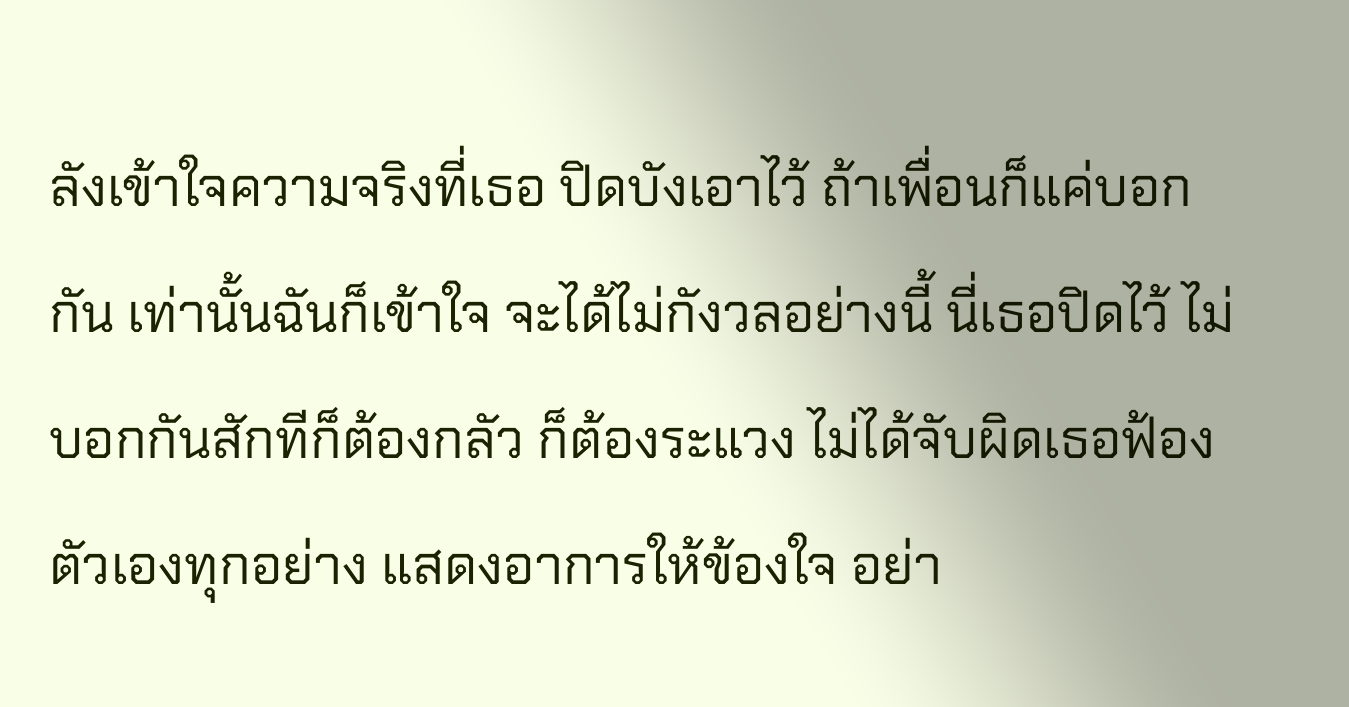ลังเข้าใจความจริงที่เธอ ปิดบังเอาไว้ ถ้าเพื่อนก็แค่บอกกัน เท่านั้นฉันก็เข้าใจ จะได้ไม่กังวลอย่างนี้ นี่เธอปิดไว้ ไม่บอกกันสักทีก็ต้องกลัว ก็ต้องระแวง ไม่ได้จับผิดเธอฟ้องตัวเองทุกอย่าง แสดงอาการให้ข้องใจ อย่า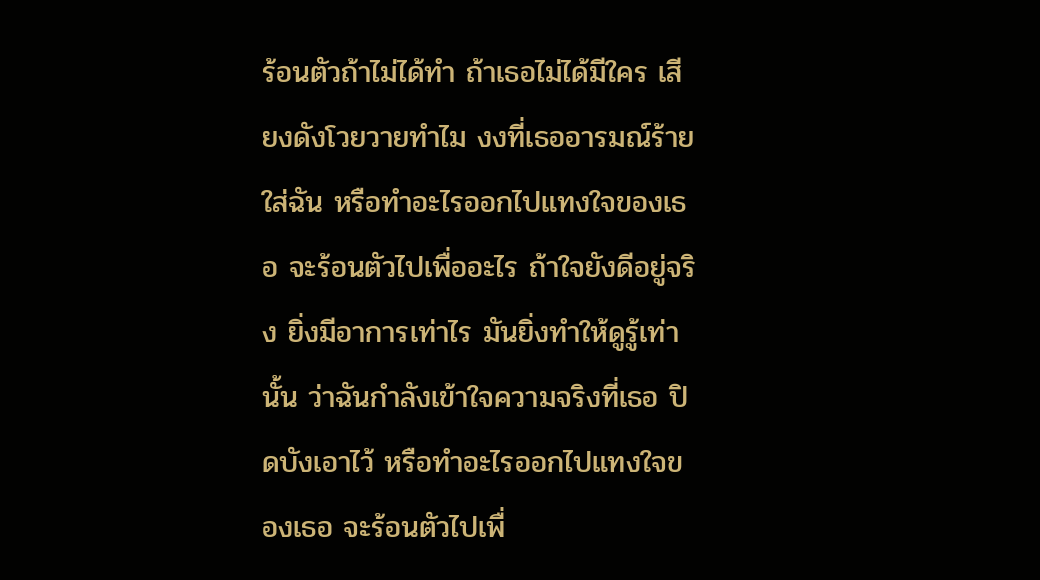ร้อนตัวถ้าไม่ได้ทำ ถ้าเธอไม่ได้มีใคร เสียงดังโวยวายทำไม งงที่เธออารมณ์ร้ายใส่ฉัน หรือทำอะไรออกไปแทงใจของเธอ จะร้อนตัวไปเพื่ออะไร ถ้าใจยังดีอยู่จริง ยิ่งมีอาการเท่าไร มันยิ่งทำให้ดูรู้เท่านั้น ว่าฉันกำลังเข้าใจความจริงที่เธอ ปิดบังเอาไว้ หรือทำอะไรออกไปแทงใจของเธอ จะร้อนตัวไปเพื่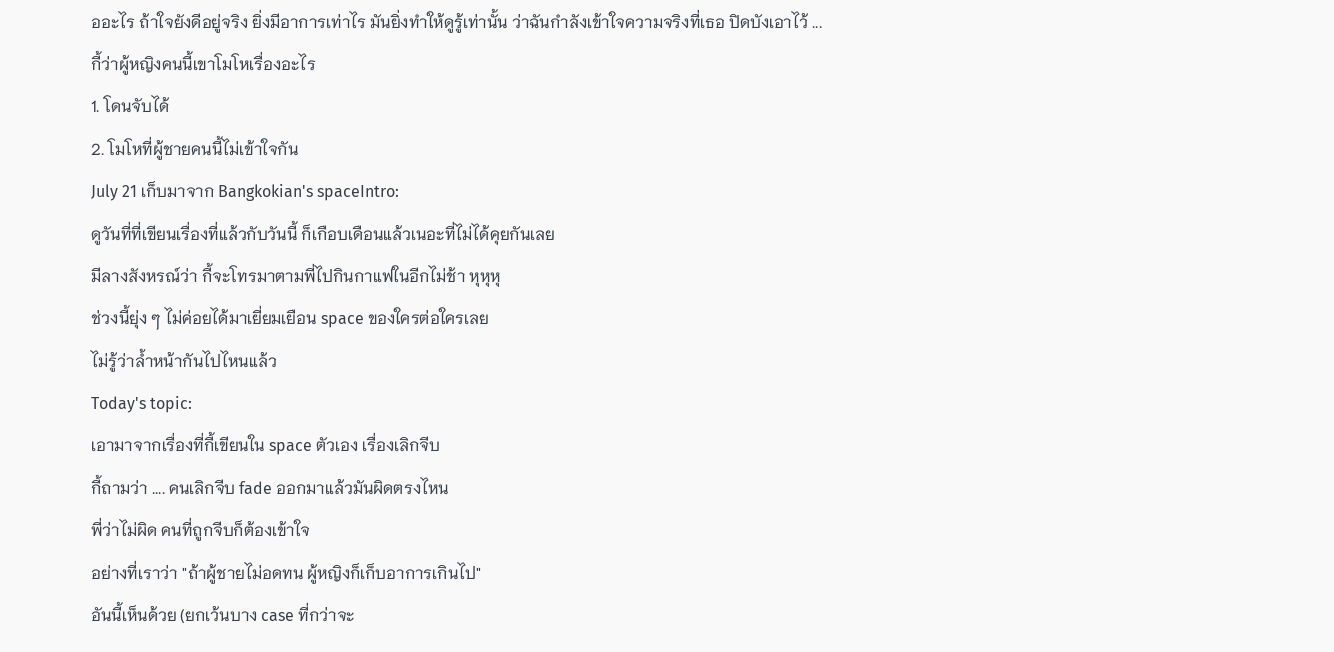ออะไร ถ้าใจยังดีอยู่จริง ยิ่งมีอาการเท่าไร มันยิ่งทำให้ดูรู้เท่านั้น ว่าฉันกำลังเข้าใจความจริงที่เธอ ปิดบังเอาไว้ ...
กี้ว่าผู้หญิงคนนี้เขาโมโหเรื่องอะไร
1. โดนจับได้
2. โมโหที่ผู้ชายคนนี้ไม่เข้าใจกัน
July 21 เก็บมาจาก Bangkokian's spaceIntro:
ดูวันที่ที่เขียนเรื่องที่แล้วกับวันนี้ ก็เกือบเดือนแล้วเนอะที่ไม่ได้คุยกันเลย
มีลางสังหรณ์ว่า กี้จะโทรมาตามพี่ไปกินกาแฟในอีกไม่ช้า หุหุหุ
ช่วงนี้ยุ่ง ๆ ไม่ค่อยได้มาเยี่ยมเยือน space ของใครต่อใครเลย
ไม่รู้ว่าล้ำหน้ากันไปไหนแล้ว
Today's topic:
เอามาจากเรื่องที่กี้เขียนใน space ตัวเอง เรื่องเลิกจีบ
กี้ถามว่า .... คนเลิกจีบ fade ออกมาแล้วมันผิดตรงไหน
พี่ว่าไม่ผิด คนที่ถูกจีบก็ต้องเข้าใจ
อย่างที่เราว่า "ถ้าผู้ชายไม่อดทน ผู้หญิงก็เก็บอาการเกินไป"
อันนี้เห็นด้วย (ยกเว้นบาง case ที่กว่าจะ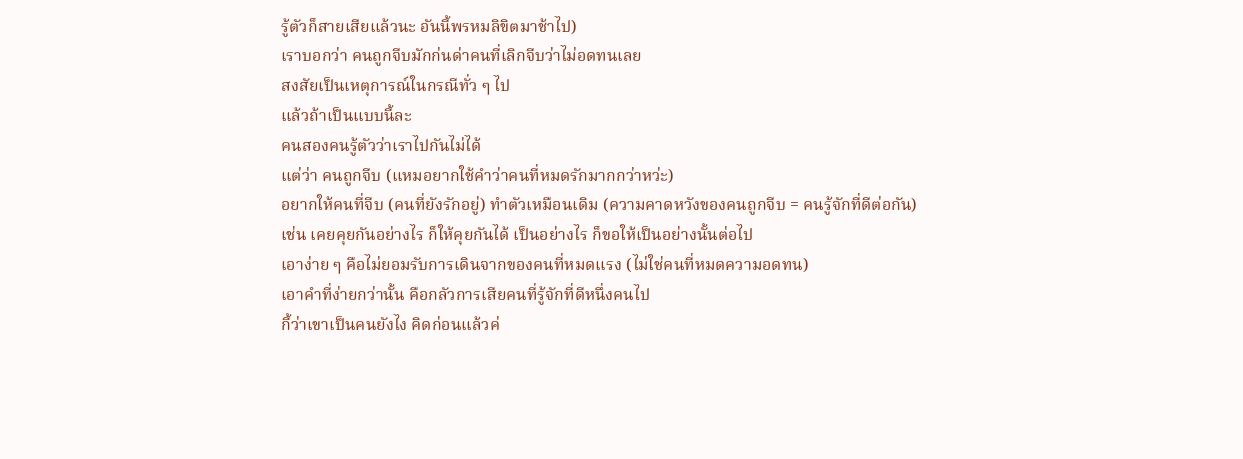รู้ตัวก็สายเสียแล้วนะ อันนี้พรหมลิขิตมาช้าไป)
เราบอกว่า คนถูกจีบมักก่นด่าคนที่เลิกจีบว่าไม่อดทนเลย
สงสัยเป็นเหตุการณ์ในกรณีทั่ว ๆ ไป
แล้วถ้าเป็นแบบนี้ละ
คนสองคนรู้ตัวว่าเราไปกันไม่ได้
แต่ว่า คนถูกจีบ (แหมอยากใช้คำว่าคนที่หมดรักมากกว่าหว่ะ)
อยากให้คนที่จีบ (คนที่ยังรักอยู่) ทำตัวเหมือนเดิม (ความคาดหวังของคนถูกจีบ = คนรู้จักที่ดีต่อกัน)
เช่น เคยคุยกันอย่างไร ก็ให้คุยกันได้ เป็นอย่างไร ก็ขอให้เป็นอย่างนั้นต่อไป
เอาง่าย ๆ คือไม่ยอมรับการเดินจากของคนที่หมดแรง (ไม่ใช่คนที่หมดความอดทน)
เอาคำที่ง่ายกว่านั้น คือกลัวการเสียคนที่รู้จักที่ดีหนึ่งคนไป
กี้ว่าเขาเป็นคนยังไง คิดก่อนแล้วค่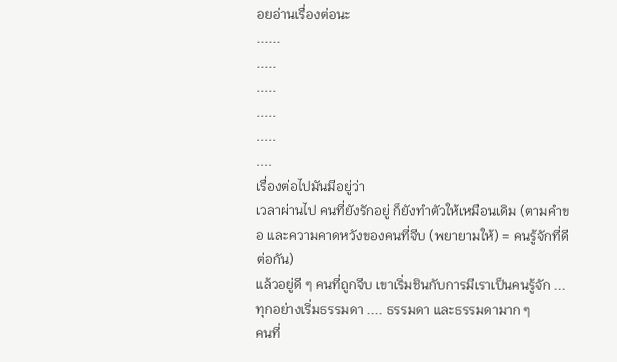อยอ่านเรื่องต่อนะ
......
.....
.....
.....
.....
....
เรื่องต่อไปมันมีอยู่ว่า
เวลาผ่านไป คนที่ยังรักอยู่ ก็ยังทำตัวให้เหมือนเดิม (ตามคำขอ และความคาดหวังของคนที่จีบ (พยายามให้) = คนรู้จักที่ดีต่อกัน)
แล้วอยู่ดี ๆ คนที่ถูกจีบ เขาเริ่มชินกับการมีเราเป็นคนรู้จัก ...
ทุกอย่างเริ่มธรรมดา .... ธรรมดา และธรรมดามาก ๆ
คนที่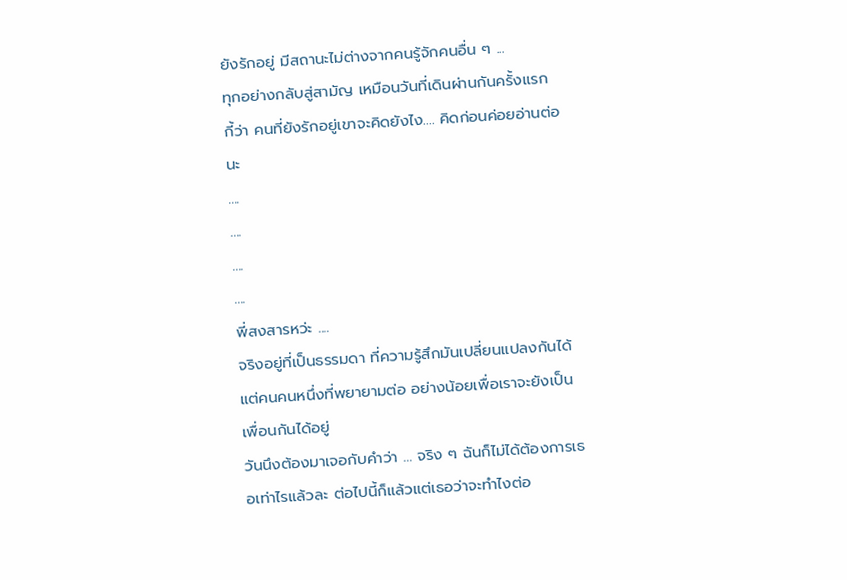ยังรักอยู่ มีสถานะไม่ต่างจากคนรู้จักคนอื่น ๆ ...
ทุกอย่างกลับสู่สามัญ เหมือนวันที่เดินผ่านกันครั้งแรก
กี้ว่า คนที่ยังรักอยู่เขาจะคิดยังไง.... คิดก่อนค่อยอ่านต่อนะ
....
....
....
....
พี่สงสารหว่ะ ....
จริงอยู่ที่เป็นธรรมดา ที่ความรู้สึกมันเปลี่ยนแปลงกันได้
แต่คนคนหนึ่งที่พยายามต่อ อย่างน้อยเพื่อเราจะยังเป็นเพื่อนกันได้อยู่
วันนึงต้องมาเจอกับคำว่า ... จริง ๆ ฉันก็ไม่ได้ต้องการเธอเท่าไรแล้วละ ต่อไปนี้ก็แล้วแต่เธอว่าจะทำไงต่อ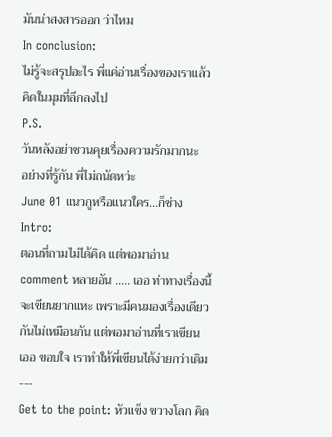มันน่าสงสารออก ว่าไหม
In conclusion:
ไม่รู้จะสรุปอะไร พี่แค่อ่านเรื่องของเราแล้ว คิดในมุมที่ลึกลงไป
P.S.
วันหลังอย่าชวนคุยเรื่องความรักมากนะ
อย่างที่รู้กัน พี่ไม่ถนัดหว่ะ
June 01 แนวกูหรือแนวใคร...ก็ช่างIntro:
ตอนที่ถามไม่ได้คิด แต่พอมาอ่าน comment หลายอัน ..... เออ ท่าทางเรื่องนี้จะเขียนยากแหะ เพราะมีคนมองเรื่องเดียวกันไม่เหมือนกัน แต่พอมาอ่านที่เราเขียน เออ ขอบใจ เราทำให้พี่เขียนได้ง่ายกว่าเดิม
---
Get to the point: หัวแข็ง ขวางโลก คิด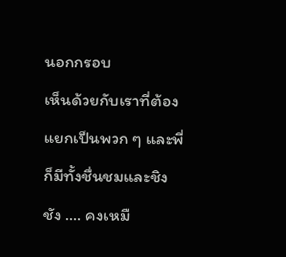นอกกรอบ
เห็นด้วยกับเราที่ต้องแยกเป็นพวก ๆ และพี่ก็มีทั้งชื่นชมและชิงชัง .... คงเหมื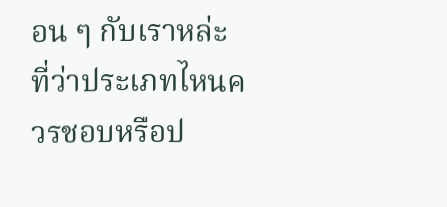อน ๆ กับเราหล่ะ ที่ว่าประเภทไหนควรชอบหรือป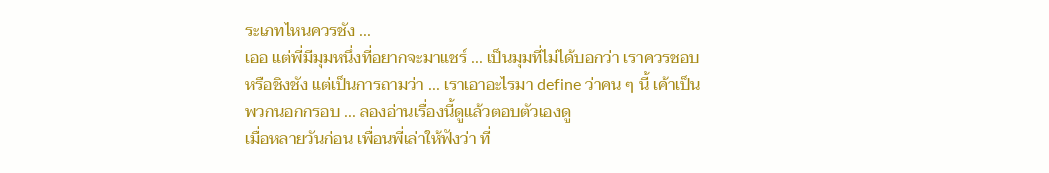ระเภทไหนควรชัง ...
เออ แต่พี่มีมุมหนึ่งที่อยากจะมาแชร์ ... เป็นมุมที่ไม่ได้บอกว่า เราควรชอบหรือชิงชัง แต่เป็นการถามว่า ... เราเอาอะไรมา define ว่าคน ๆ นี้ เค้าเป็นพวกนอกกรอบ ... ลองอ่านเรื่องนี้ดูแล้วตอบตัวเองดู
เมื่อหลายวันก่อน เพื่อนพี่เล่าให้ฟังว่า ที่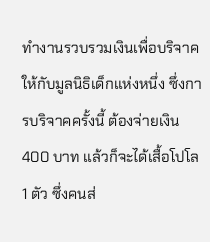ทำงานรวบรวมเงินเพื่อบริจาคให้กับมูลนิธิเด็กแห่งหนึ่ง ซึ่งการบริจาคครั้งนี้ ต้องจ่ายเงิน 400 บาท แล้วก็จะได้เสื้อโปโล 1 ตัว ซึ่งคนส่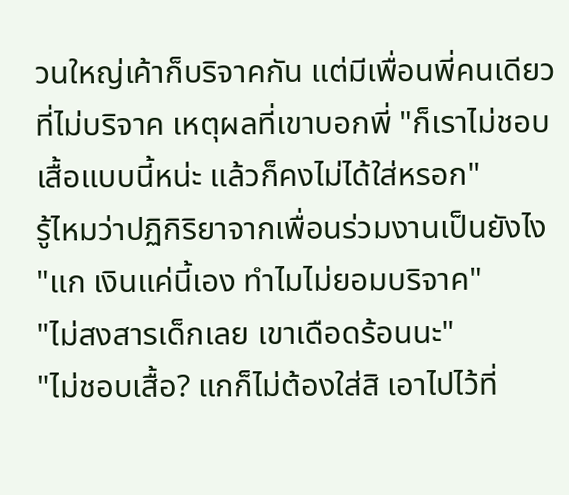วนใหญ่เค้าก็บริจาคกัน แต่มีเพื่อนพี่คนเดียวที่ไม่บริจาค เหตุผลที่เขาบอกพี่ "ก็เราไม่ชอบเสื้อแบบนี้หน่ะ แล้วก็คงไม่ได้ใส่หรอก"
รู้ไหมว่าปฏิกิริยาจากเพื่อนร่วมงานเป็นยังไง
"แก เงินแค่นี้เอง ทำไมไม่ยอมบริจาค"
"ไม่สงสารเด็กเลย เขาเดือดร้อนนะ"
"ไม่ชอบเสื้อ? แกก็ไม่ต้องใส่สิ เอาไปไว้ที่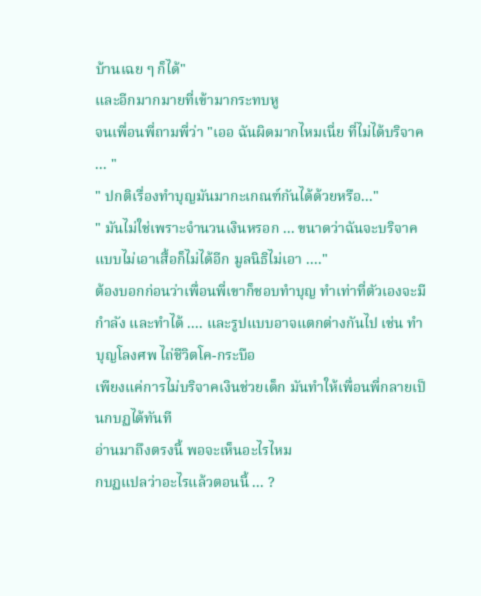บ้านเฉย ๆ ก็ได้"
และอีกมากมายที่เข้ามากระทบหู
จนเพื่อนพี่ถามพี่ว่า "เออ ฉันผิดมากไหมเนี่ย ที่ไม่ได้บริจาค ... "
" ปกติเรื่องทำบุญมันมากะเกณฑ์กันได้ด้วยหรือ..."
" มันไม่ใช่เพราะจำนวนเงินหรอก ... ขนาดว่าฉันจะบริจาคแบบไม่เอาเสื้อก็ไม่ได้อีก มูลนิธิไม่เอา ...."
ต้องบอกก่อนว่าเพื่อนพี่เขาก็ชอบทำบุญ ทำเท่าที่ตัวเองจะมีกำลัง และทำได้ .... และรูปแบบอาจแตกต่างกันไป เช่น ทำบุญโลงศพ ไถ่ชีวิตโค-กระบือ
เพียงแค่การไม่บริจาคเงินช่วยเด็ก มันทำให้เพื่อนพี่กลายเป็นกบฏได้ทันที
อ่านมาถึงตรงนี้ พอจะเห็นอะไรไหม
กบฏแปลว่าอะไรแล้วตอนนี้ ... ?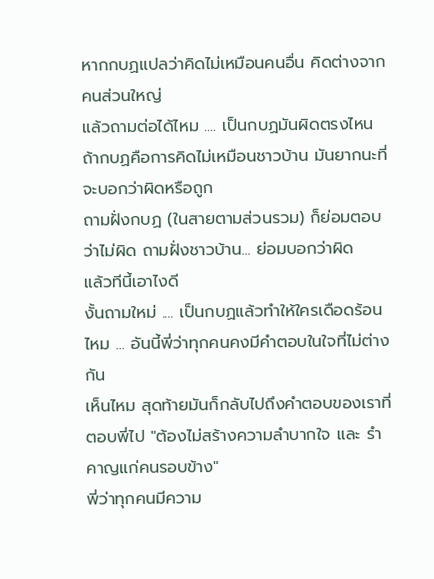หากกบฏแปลว่าคิดไม่เหมือนคนอื่น คิดต่างจากคนส่วนใหญ่
แล้วถามต่อได้ไหม .... เป็นกบฏมันผิดตรงไหน
ถ้ากบฏคือการคิดไม่เหมือนชาวบ้าน มันยากนะที่จะบอกว่าผิดหรือถูก
ถามฝั่งกบฏ (ในสายตามส่วนรวม) ก็ย่อมตอบว่าไม่ผิด ถามฝั่งชาวบ้าน... ย่อมบอกว่าผิด
แล้วทีนี้เอาไงดี
งั้นถามใหม่ .... เป็นกบฏแล้วทำให้ใครเดือดร้อนไหม ... อันนี้พี่ว่าทุกคนคงมีคำตอบในใจที่ไม่ต่างกัน
เห็นไหม สุดท้ายมันก็กลับไปถึงคำตอบของเราที่ตอบพี่ไป "ต้องไม่สร้างความลำบากใจ และ รำคาญแก่คนรอบข้าง"
พี่ว่าทุกคนมีความ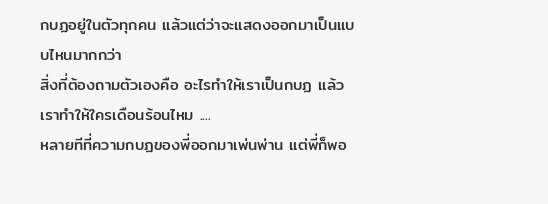กบฏอยู่ในตัวทุกคน แล้วแต่ว่าจะแสดงออกมาเป็นแบบไหนมากกว่า
สิ่งที่ต้องถามตัวเองคือ อะไรทำให้เราเป็นกบฏ แล้วเราทำให้ใครเดือนร้อนไหม ....
หลายทีที่ความกบฏของพี่ออกมาเพ่นพ่าน แต่พี่ก็พอ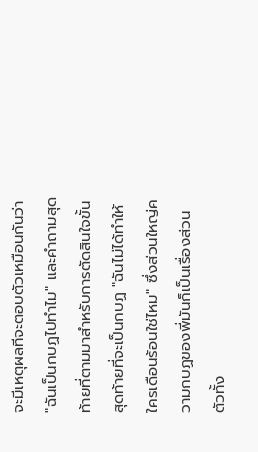จะมีเหตุผลทีจะตอบตัวเหมือนกันว่า "ฉันเป็นกบฏไปทำไม" และคำถามสุดท้ายที่ตามมาสำหรับการตัดสินใจขั้นสุดท้ายที่จะเป็นกบฏ "ฉันไม่ได้ทำให้ใครเดือนร้อนใช่ไหม" ซึ่งส่วนใหญ่ความกบฏของพี่มันก็เป็นเรื่องส่วนตัวทั้ง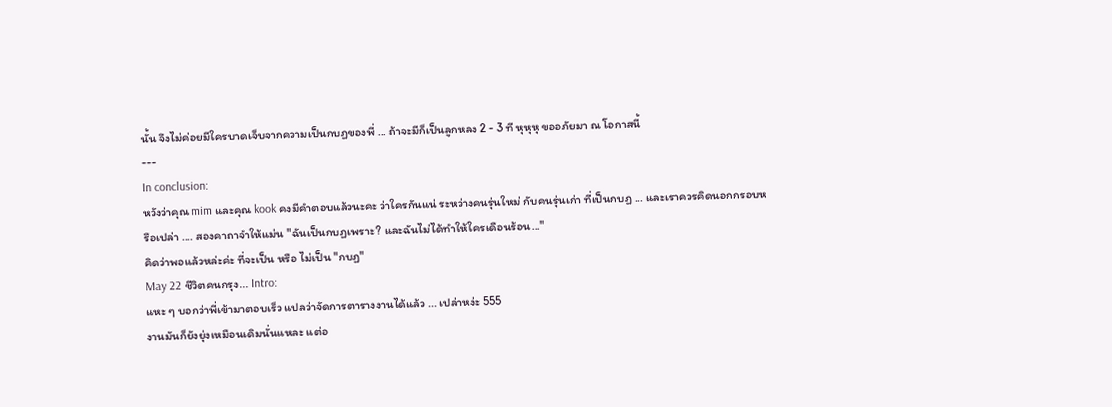นั้น จึงไม่ค่อยมีใครบาดเจ็บจากความเป็นกบฏของพี่ ... ถ้าจะมีก็เป็นลูกหลง 2 - 3 ที หุหุหุ ขออภัยมา ณ โอกาสนี้
---
In conclusion:
หวังว่าคุณ mim และคุณ kook คงมีคำตอบแล้วนะคะ ว่าใครกันแน่ ระหว่างคนรุ่นใหม่ กับคนรุ่นเก่า ที่เป็นกบฏ ... และเราควรคิดนอกกรอบหรือเปล่า .... สองคาถาจำให้แม่น "ฉันเป็นกบฏเพราะ? และฉันไม่ได้ทำให้ใครเดือนร้อน..."
คิดว่าพอแล้วหล่ะค่ะ ที่จะเป็น หรือ ไม่เป็น "กบฏ"
May 22 ชีวิตคนกรุง... Intro:
แหะ ๆ บอกว่าพี่เข้ามาตอบเร็ว แปลว่าจัดการตารางงานได้แล้ว ... เปล่าหง่ะ 555
งานมันก็ยังยุ่งเหมือนเดิมนั่นแหละ แต่อ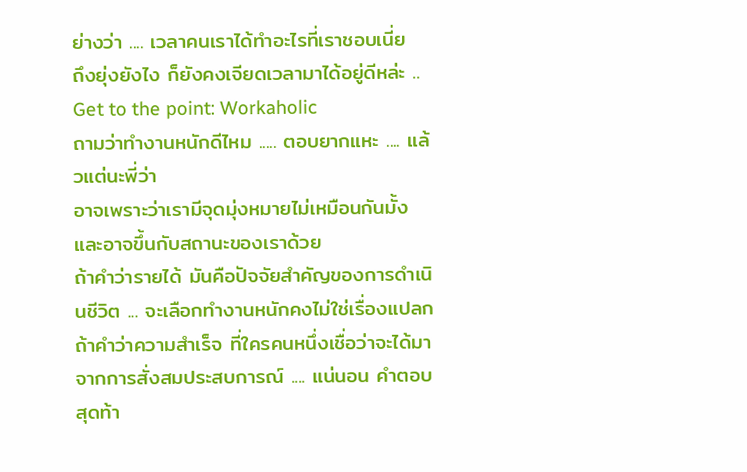ย่างว่า .... เวลาคนเราได้ทำอะไรที่เราชอบเนี่ย
ถึงยุ่งยังไง ก็ยังคงเจียดเวลามาได้อยู่ดีหล่ะ ..
Get to the point: Workaholic
ถามว่าทำงานหนักดีไหม ..... ตอบยากแหะ .... แล้วแต่นะพี่ว่า
อาจเพราะว่าเรามีจุดมุ่งหมายไม่เหมือนกันมั้ง
และอาจขึ้นกับสถานะของเราด้วย
ถ้าคำว่ารายได้ มันคือปัจจัยสำคัญของการดำเนินชีวิต ... จะเลือกทำงานหนักคงไม่ใช่เรื่องแปลก
ถ้าคำว่าความสำเร็จ ที่ใครคนหนึ่งเชื่อว่าจะได้มาจากการสั่งสมประสบการณ์ .... แน่นอน คำตอบสุดท้า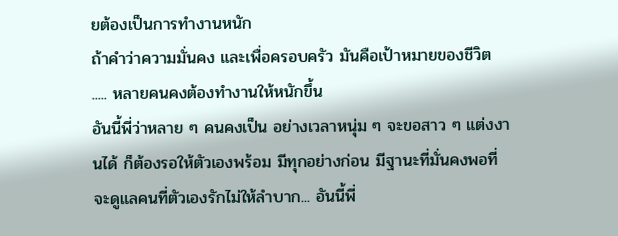ยต้องเป็นการทำงานหนัก
ถ้าคำว่าความมั่นคง และเพื่อครอบครัว มันคือเป้าหมายของชีวิต ..... หลายคนคงต้องทำงานให้หนักขึ้น
อันนี้พี่ว่าหลาย ๆ คนคงเป็น อย่างเวลาหนุ่ม ๆ จะขอสาว ๆ แต่งงานได้ ก็ต้องรอให้ตัวเองพร้อม มีทุกอย่างก่อน มีฐานะที่มั่นคงพอที่จะดูแลคนที่ตัวเองรักไม่ให้ลำบาก... อันนี้พี่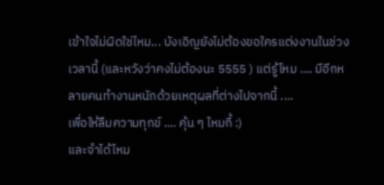เข้าใจไม่ผิดใช่ไหม... บังเอิญยังไม่ต้องขอใครแต่งงานในช่วงเวลานี้ (และหวังว่าคงไม่ต้องนะ 5555 ) แต่รู้ไหม .... มีอีกหลายคนทำงานหนักด้วยเหตุผลที่ต่างไปจากนี้ ....
เพื่อให้ลืมความทุกข์ .... คุ้น ๆ ไหมกี้ :)
และจำได้ไหม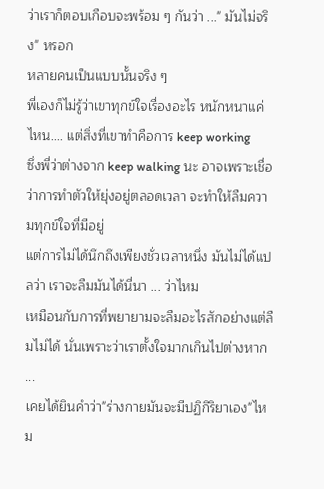ว่าเราก็ตอบเกือบจะพร้อม ๆ กันว่า ..." มันไม่จริง" หรอก
หลายคนเป็นแบบนั้นจริง ๆ
พี่เองก็ไม่รู้ว่าเขาทุกข์ใจเรื่องอะไร หนักหนาแค่ไหน.... แต่สิ่งที่เขาทำคือการ keep working
ซึ่งพี่ว่าต่างจาก keep walking นะ อาจเพราะเชื่อว่าการทำตัวให้ยุ่งอยู่ตลอดเวลา จะทำให้ลืมความทุกข์ใจที่มีอยู่
แต่การไม่ได้นึกถึงเพียงชั่วเวลาหนึ่ง มันไม่ได้แปลว่า เราจะลืมมันได้นี่นา ... ว่าไหม
เหมือนกับการที่พยายามจะลืมอะไรสักอย่างแต่ลืมไม่ได้ นั่นเพราะว่าเราตั้งใจมากเกินไปต่างหาก ...
เคยได้ยินคำว่า"ร่างกายมันจะมีปฏิกิริยาเอง"ไหม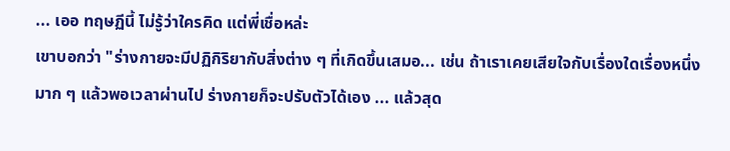... เออ ทฤษฏีนี้ ไม่รู้ว่าใครคิด แต่พี่เชื่อหล่ะ
เขาบอกว่า "ร่างกายจะมีปฏิกิริยากับสิ่งต่าง ๆ ที่เกิดขึ้นเสมอ... เช่น ถ้าเราเคยเสียใจกับเรื่องใดเรื่องหนึ่งมาก ๆ แล้วพอเวลาผ่านไป ร่างกายก็จะปรับตัวได้เอง ... แล้วสุด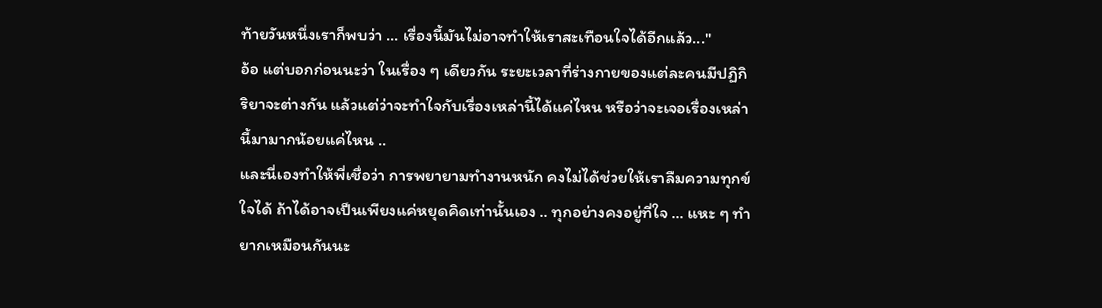ท้ายวันหนึ่งเราก็พบว่า ... เรื่องนี้มันไม่อาจทำให้เราสะเทือนใจได้อีกแล้ว..."
อ้อ แต่บอกก่อนนะว่า ในเรื่อง ๆ เดียวกัน ระยะเวลาที่ร่างกายของแต่ละคนมีปฏิกิริยาจะต่างกัน แล้วแต่ว่าจะทำใจกับเรื่องเหล่านี้ได้แค่ไหน หรือว่าจะเจอเรื่องเหล่านี้มามากน้อยแค่ไหน ..
และนี่เองทำให้พี่เชื่อว่า การพยายามทำงานหนัก คงไม่ได้ช่วยให้เราลืมความทุกข์ใจได้ ถ้าได้อาจเป็นเพียงแค่หยุดคิดเท่านั้นเอง .. ทุกอย่างคงอยู่ที่ใจ ... แหะ ๆ ทำยากเหมือนกันนะ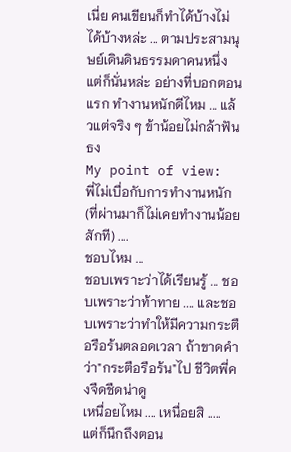เนี่ย คนเขียนก็ทำได้บ้างไม่ได้บ้างหล่ะ ... ตามประสามนุษย์เดินดินธรรมดาคนหนึ่ง
แต่ก็นั่นหล่ะ อย่างที่บอกตอนแรก ทำงานหนักดีไหม ... แล้วแต่จริง ๆ ข้าน้อยไม่กล้าฟันธง
My point of view:
พี่ไม่เบื่อกับการทำงานหนัก (ที่ผ่านมาก็ไม่เคยทำงานน้อยสักที) ....
ชอบไหม ...
ชอบเพราะว่าได้เรียนรู้ ... ชอบเพราะว่าท้าทาย .... และชอบเพราะว่าทำให้มีความกระตือรือร้นตลอดเวลา ถ้าขาดคำว่า"กระตือรือร้น"ไป ชีวิตพี่คงจืดชืดน่าดู
เหนื่อยไหม .... เหนื่อยสิ ..... แต่ก็นึกถึงตอน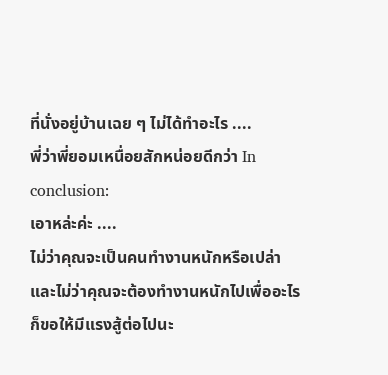ที่นั่งอยู่บ้านเฉย ๆ ไม่ได้ทำอะไร ....
พี่ว่าพี่ยอมเหนื่อยสักหน่อยดีกว่า In conclusion:
เอาหล่ะค่ะ ....
ไม่ว่าคุณจะเป็นคนทำงานหนักหรือเปล่า
และไม่ว่าคุณจะต้องทำงานหนักไปเพื่ออะไร
ก็ขอให้มีแรงสู้ต่อไปนะ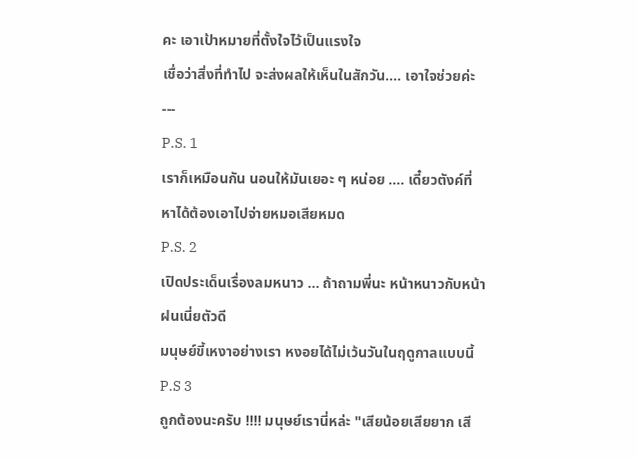คะ เอาเป้าหมายที่ตั้งใจไว้เป็นแรงใจ
เชื่อว่าสิ่งที่ทำไป จะส่งผลให้เห็นในสักวัน.... เอาใจช่วยค่ะ
---
P.S. 1
เราก็เหมือนกัน นอนให้มันเยอะ ๆ หน่อย .... เดี๋ยวตังค์ที่หาได้ต้องเอาไปจ่ายหมอเสียหมด
P.S. 2
เปิดประเด็นเรื่องลมหนาว ... ถ้าถามพี่นะ หน้าหนาวกับหน้าฝนเนี่ยตัวดี
มนุษย์ขี้เหงาอย่างเรา หงอยได้ไม่เว้นวันในฤดูกาลแบบนี้
P.S 3
ถูกต้องนะครับ !!!! มนุษย์เรานี่หล่ะ "เสียน้อยเสียยาก เสี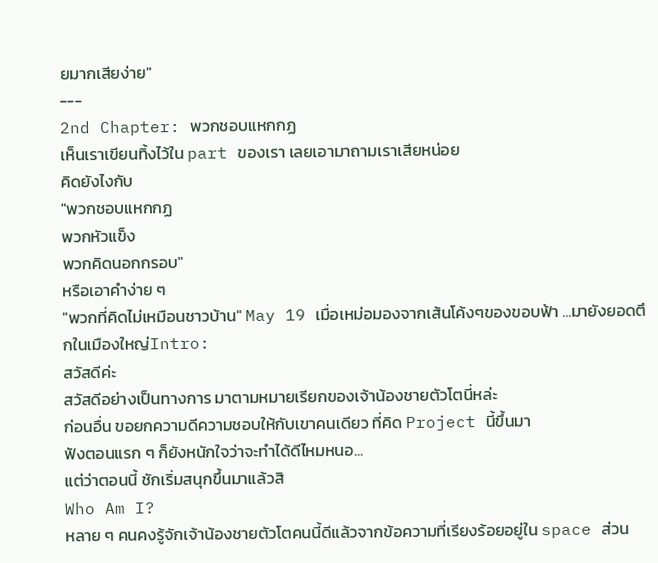ยมากเสียง่าย"
---
2nd Chapter: พวกชอบแหกกฏ
เห็นเราเขียนทิ้งไว้ใน part ของเรา เลยเอามาถามเราเสียหน่อย
คิดยังไงกับ
"พวกชอบแหกกฏ
พวกหัวแข็ง
พวกคิดนอกกรอบ"
หรือเอาคำง่าย ๆ
"พวกที่คิดไม่เหมือนชาวบ้าน" May 19 เมื่อเหม่อมองจากเส้นโค้งๆของขอบฟ้า ...มายังยอดตึกในเมืองใหญ่Intro:
สวัสดีค่ะ
สวัสดีอย่างเป็นทางการ มาตามหมายเรียกของเจ้าน้องชายตัวโตนี่หล่ะ
ก่อนอื่น ขอยกความดีความชอบให้กับเขาคนเดียว ที่คิด Project นี้ขึ้นมา
ฟังตอนแรก ๆ ก็ยังหนักใจว่าจะทำได้ดีไหมหนอ...
แต่ว่าตอนนี้ ชักเริ่มสนุกขึ้นมาแล้วสิ
Who Am I?
หลาย ๆ คนคงรู้จักเจ้าน้องชายตัวโตคนนี้ดีแล้วจากข้อความที่เรียงร้อยอยู่ใน space ส่วน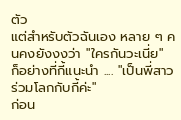ตัว
แต่สำหรับตัวฉันเอง หลาย ๆ คนคงยังงงว่า "ใครกันวะเนี่ย"
ก็อย่างที่กี้แนะนำ .... "เป็นพี่สาวร่วมโลกกับกี้ค่ะ"
ก่อน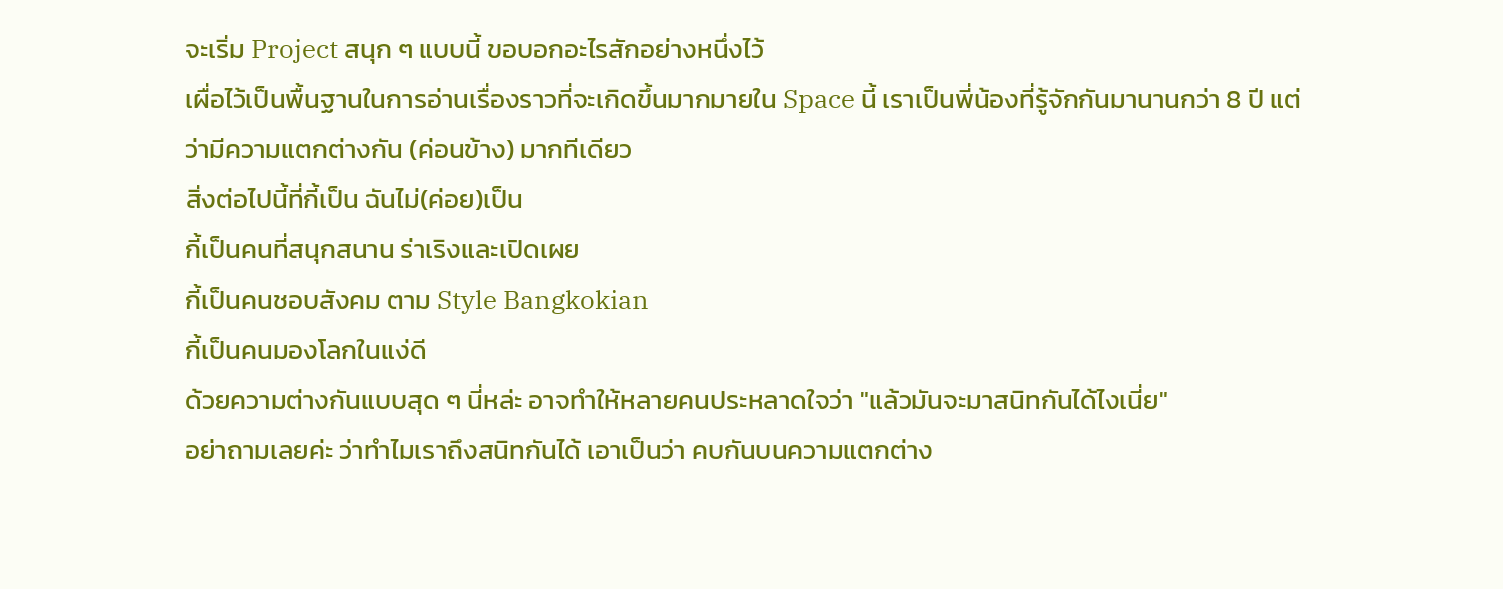จะเริ่ม Project สนุก ๆ แบบนี้ ขอบอกอะไรสักอย่างหนึ่งไว้
เผื่อไว้เป็นพื้นฐานในการอ่านเรื่องราวที่จะเกิดขึ้นมากมายใน Space นี้ เราเป็นพี่น้องที่รู้จักกันมานานกว่า 8 ปี แต่ว่ามีความแตกต่างกัน (ค่อนข้าง) มากทีเดียว
สิ่งต่อไปนี้ที่กี้เป็น ฉันไม่(ค่อย)เป็น
กี้เป็นคนที่สนุกสนาน ร่าเริงและเปิดเผย
กี้เป็นคนชอบสังคม ตาม Style Bangkokian
กี้เป็นคนมองโลกในแง่ดี
ด้วยความต่างกันแบบสุด ๆ นี่หล่ะ อาจทำให้หลายคนประหลาดใจว่า "แล้วมันจะมาสนิทกันได้ไงเนี่ย"
อย่าถามเลยค่ะ ว่าทำไมเราถึงสนิทกันได้ เอาเป็นว่า คบกันบนความแตกต่าง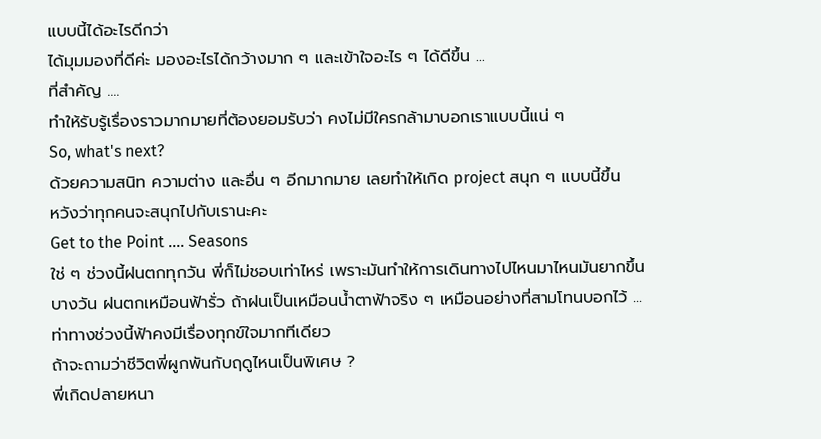แบบนี้ได้อะไรดีกว่า
ได้มุมมองที่ดีค่ะ มองอะไรได้กว้างมาก ๆ และเข้าใจอะไร ๆ ได้ดีขึ้น ...
ที่สำคัญ ....
ทำให้รับรู้เรื่องราวมากมายที่ต้องยอมรับว่า คงไม่มีใครกล้ามาบอกเราแบบนี้แน่ ๆ
So, what's next?
ด้วยความสนิท ความต่าง และอื่น ๆ อีกมากมาย เลยทำให้เกิด project สนุก ๆ แบบนี้ขึ้น
หวังว่าทุกคนจะสนุกไปกับเรานะคะ
Get to the Point .... Seasons
ใช่ ๆ ช่วงนี้ฝนตกทุกวัน พี่ก็ไม่ชอบเท่าไหร่ เพราะมันทำให้การเดินทางไปไหนมาไหนมันยากขึ้น
บางวัน ฝนตกเหมือนฟ้ารั่ว ถ้าฝนเป็นเหมือนน้ำตาฟ้าจริง ๆ เหมือนอย่างที่สามโทนบอกไว้ ...
ท่าทางช่วงนี้ฟ้าคงมีเรื่องทุกข์ใจมากทีเดียว
ถ้าจะถามว่าชีวิตพี่ผูกพันกับฤดูไหนเป็นพิเศษ ?
พี่เกิดปลายหนา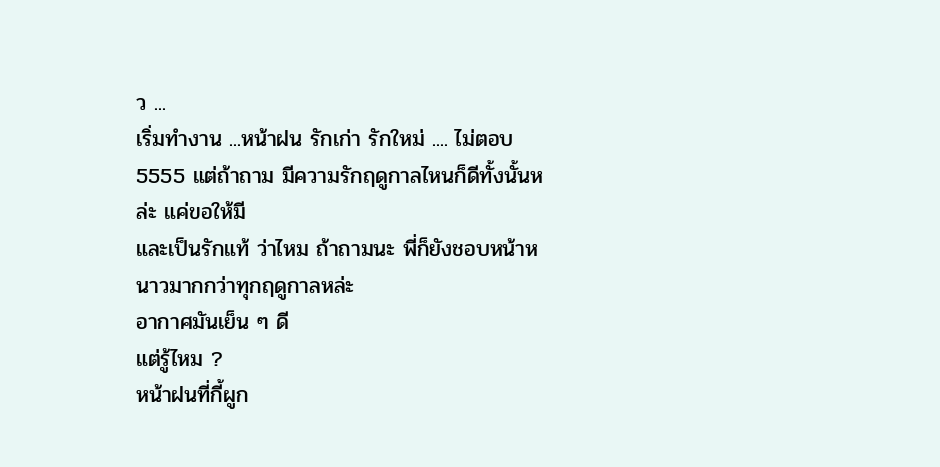ว ...
เริ่มทำงาน ...หน้าฝน รักเก่า รักใหม่ .... ไม่ตอบ 5555 แต่ถ้าถาม มีความรักฤดูกาลไหนก็ดีทั้งนั้นหล่ะ แค่ขอให้มี
และเป็นรักแท้ ว่าไหม ถ้าถามนะ พี่ก็ยังชอบหน้าหนาวมากกว่าทุกฤดูกาลหล่ะ
อากาศมันเย็น ๆ ดี
แต่รู้ไหม ?
หน้าฝนที่กี้ผูก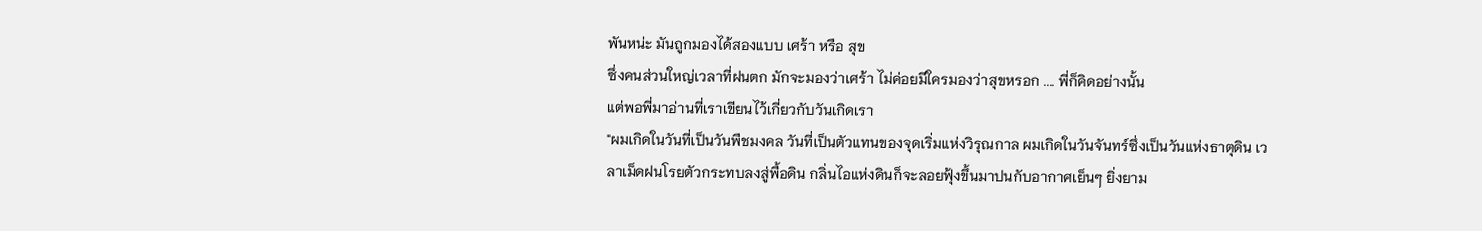พันหน่ะ มันถูกมองได้สองแบบ เศร้า หรือ สุข
ซึ่งคนส่วนใหญ่เวลาที่ฝนตก มักจะมองว่าเศร้า ไม่ค่อยมีใครมองว่าสุขหรอก .... พี่ก็คิดอย่างนั้น
แต่พอพี่มาอ่านที่เราเขียนไว้เกี่ยวกับวันเกิดเรา
"ผมเกิดในวันที่เป็นวันพืชมงคล วันที่เป็นตัวแทนของจุดเริ่มแห่งวิรุณกาล ผมเกิดในวันจันทร์ซึ่งเป็นวันแห่งธาตุดิน เวลาเม็ดฝนโรยตัวกระทบลงสู่พื้อดิน กลิ่นไอแห่งดินก็จะลอยฟุ้งขึ้นมาปนกับอากาศเย็นๆ ยิ่งยาม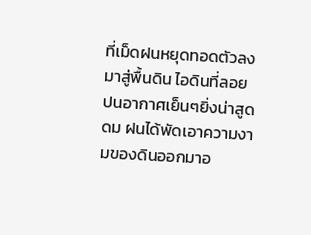ที่เม็ดฝนหยุดทอดตัวลงมาสู่พื้นดิน ไอดินที่ลอยปนอากาศเย็นๆยิ่งน่าสูดดม ฝนได้พัดเอาความงามของดินออกมาอ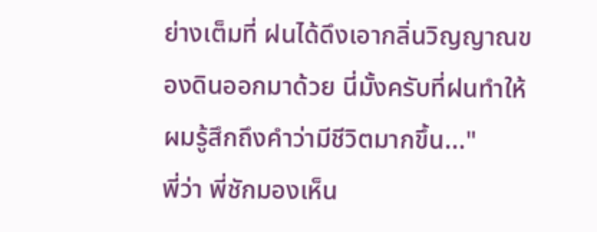ย่างเต็มที่ ฝนได้ดึงเอากลิ่นวิญญาณของดินออกมาด้วย นี่มั้งครับที่ฝนทำให้ผมรู้สึกถึงคำว่ามีชีวิตมากขึ้น..."
พี่ว่า พี่ชักมองเห็น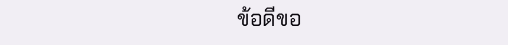ข้อดีขอ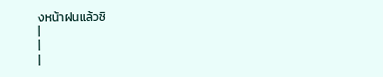งหน้าฝนแล้วซิ
|
|
|